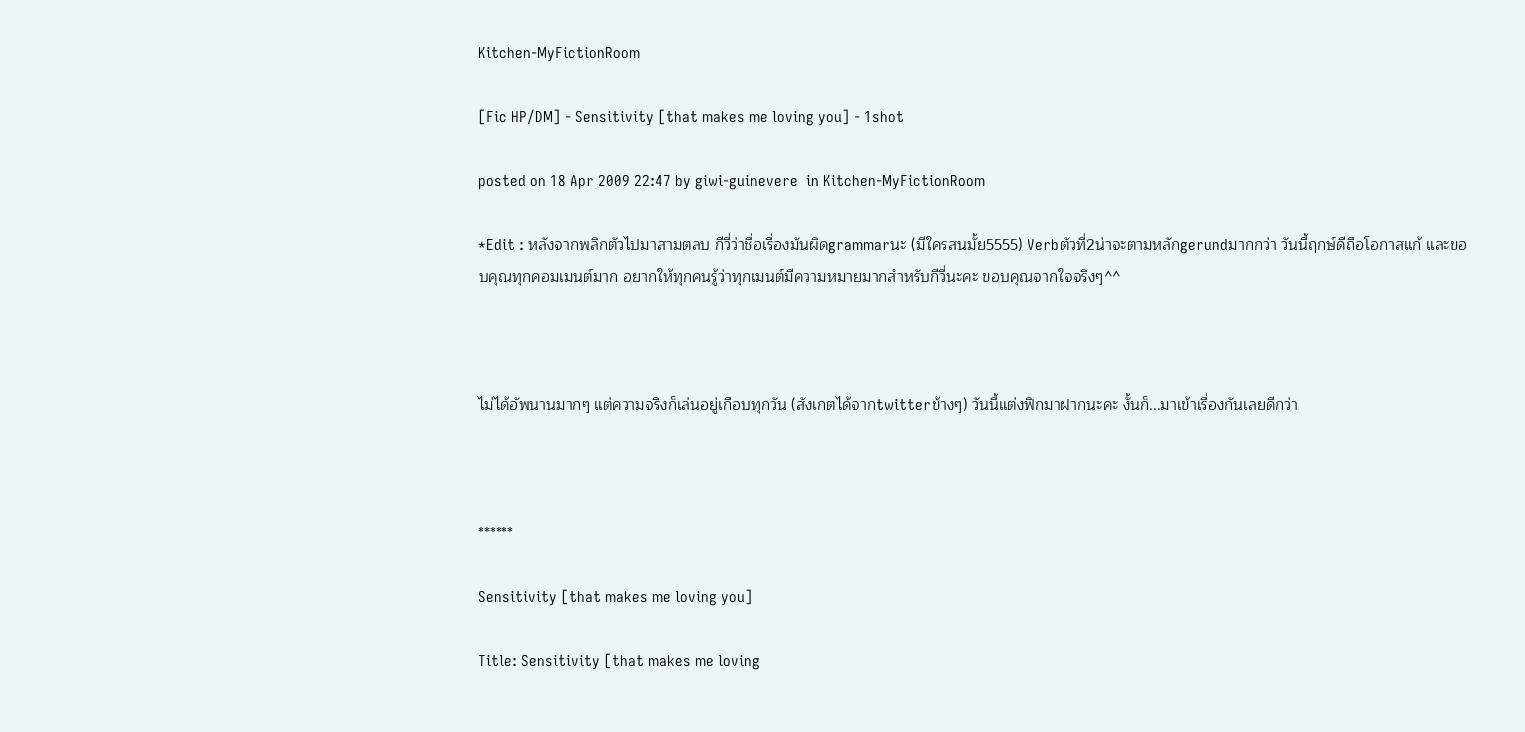Kitchen-MyFictionRoom

[Fic HP/DM] - Sensitivity [that makes me loving you] - 1shot

posted on 18 Apr 2009 22:47 by giwi-guinevere  in Kitchen-MyFictionRoom

*Edit : หลังจากพลิกตัวไปมาสามตลบ กีวี่ว่าชื่อเรื่องมันผิดgrammarนะ (มีใครสนมั้ย5555) Verbตัวที่2น่าจะตามหลักgerundมากกว่า วันนี้ฤกษ์ดีถือโอกาสแก้ และขอบคุณทุกคอมเมนต์มาก อยากให้ทุกคนรู้ว่าทุกเมนต์มีความหมายมากสำหรับกีวี่นะคะ ขอบคุณจากใจจริงๆ^^



ไม่ได้อัพนานมากๆ แต่ความจริงก็เล่นอยู่เกือบทุกวัน (สังเกตได้จากtwitterข้างๆ) วันนี้แต่งฟิกมาฝากนะคะ งั้นก็...มาเข้าเรื่องกันเลยดีกว่า



******

Sensitivity [that makes me loving you]

Title: Sensitivity [that makes me loving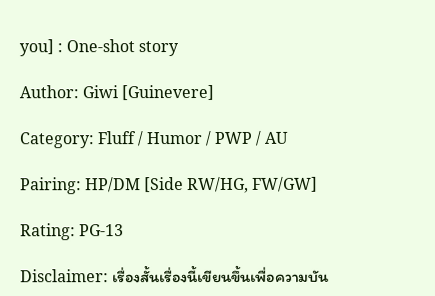you] : One-shot story

Author: Giwi [Guinevere]

Category: Fluff / Humor / PWP / AU

Pairing: HP/DM [Side RW/HG, FW/GW]

Rating: PG-13

Disclaimer: เรื่องสั้นเรื่องนี้เขียนขึ้นเพื่อความบัน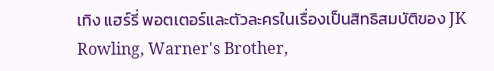เทิง แฮร์รี่ พอตเตอร์และตัวละครในเรื่องเป็นสิทธิสมบัติของ JK Rowling, Warner's Brother,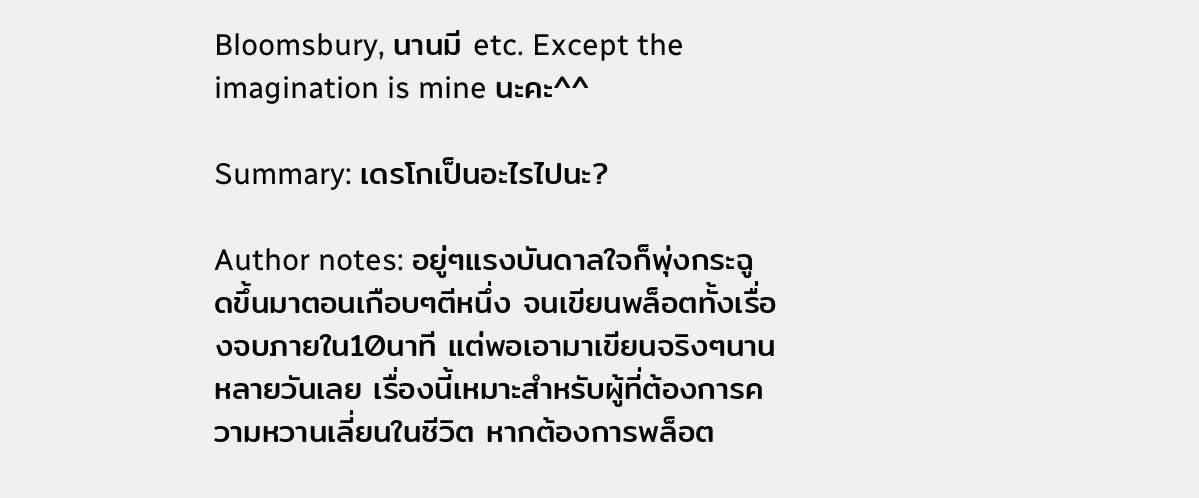Bloomsbury, นานมี etc. Except the imagination is mine นะคะ^^

Summary: เดรโกเป็นอะไรไปนะ?

Author notes: อยู่ๆแรงบันดาลใจก็พุ่งกระฉูดขึ้นมาตอนเกือบๆตีหนึ่ง จนเขียนพล็อตทั้งเรื่องจบภายใน10นาที แต่พอเอามาเขียนจริงๆนานหลายวันเลย เรื่องนี้เหมาะสำหรับผู้ที่ต้องการความหวานเลี่ยนในชีวิต หากต้องการพล็อต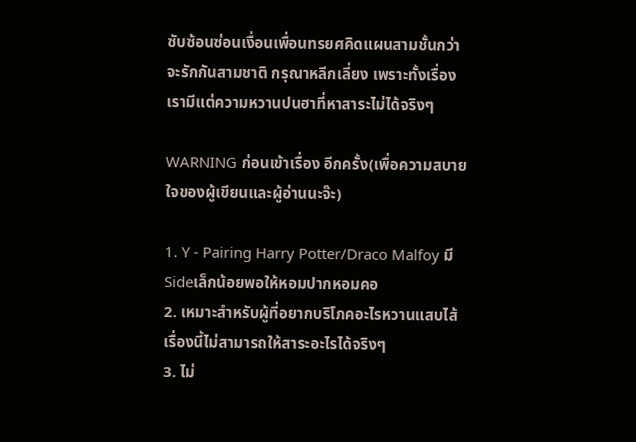ซับซ้อนซ่อนเงื่อนเพื่อนทรยศคิดแผนสามชั้นกว่าจะรักกันสามชาติ กรุณาหลีกเลี่ยง เพราะทั้งเรื่องเรามีแต่ความหวานปนฮาที่หาสาระไม่ได้จริงๆ

WARNING ก่อนเข้าเรื่อง อีกครั้ง(เพื่อความสบายใจของผู้เขียนและผู้อ่านนะจ๊ะ)

1. Y - Pairing Harry Potter/Draco Malfoy มีSideเล็กน้อยพอให้หอมปากหอมคอ
2. เหมาะสำหรับผู้ที่อยากบริโภคอะไรหวานแสบไส้ เรื่องนี้ไม่สามารถให้สาระอะไรได้จริงๆ
3. ไม่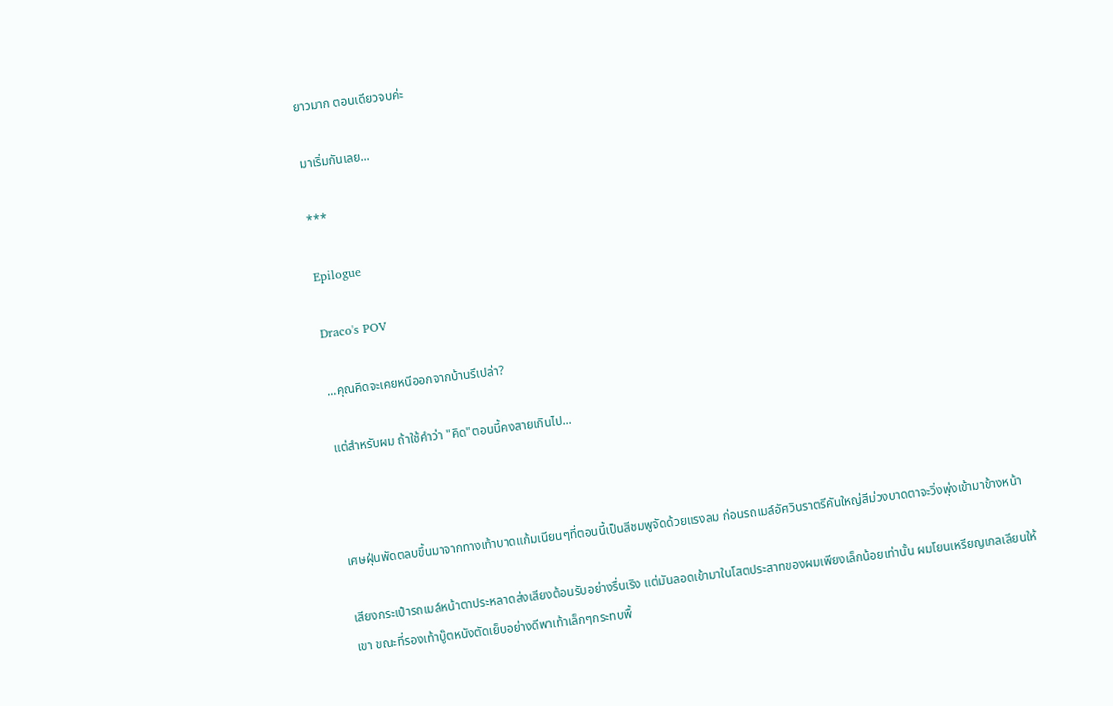ยาวมาก ตอนเดียวจบค่ะ

มาเริ่มกันเลย...

***

Epilogue

Draco's POV

...คุณคิดจะเคยหนีออกจากบ้านรึเปล่า?

แต่สำหรับผม ถ้าใช้คำว่า "คิด"ตอนนี้คงสายเกินไป...



เศษฝุ่นพัดตลบขึ้นมาจากทางเท้าบาดแก้มเนียนๆที่ตอนนี้เป็นสีชมพูจัดด้วยแรงลม ก่อนรถเมล์อัศวินราตรีคันใหญ่สีม่วงบาดตาจะวิ่งพุ่งเข้ามาข้างหน้า

เสียงกระเป๋ารถเมล์หน้าตาประหลาดส่งเสียงต้อนรับอย่างรื่นเริง แต่มันลอดเข้ามาในโสตประสาทของผมเพียงเล็กน้อยเท่านั้น ผมโยนเหรียญเกลเลียนให้เขา ขณะที่รองเท้าบู๊ตหนังตัดเย็บอย่างดีพาเท้าเล็กๆกระทบพื้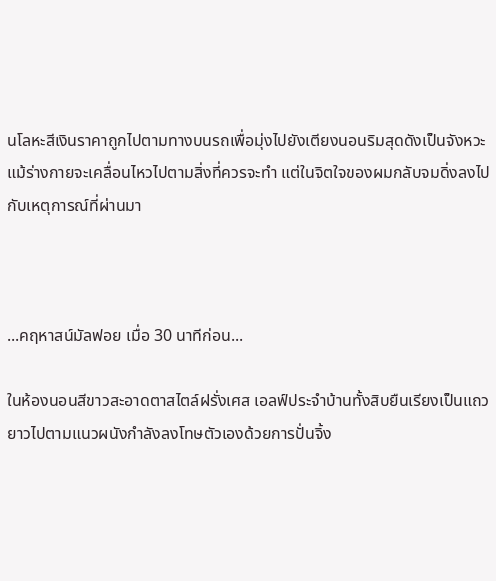นโลหะสีเงินราคาถูกไปตามทางบนรถเพื่อมุ่งไปยังเตียงนอนริมสุดดังเป็นจังหวะ แม้ร่างกายจะเคลื่อนไหวไปตามสิ่งที่ควรจะทำ แต่ในจิตใจของผมกลับจมดิ่งลงไปกับเหตุการณ์ที่ผ่านมา



...คฤหาสน์มัลฟอย เมื่อ 30 นาทีก่อน...

ในห้องนอนสีขาวสะอาดตาสไตล์ฝรั่งเศส เอลฟ์ประจำบ้านทั้งสิบยืนเรียงเป็นแถวยาวไปตามแนวผนังกำลังลงโทษตัวเองด้วยการปั่นจิ้ง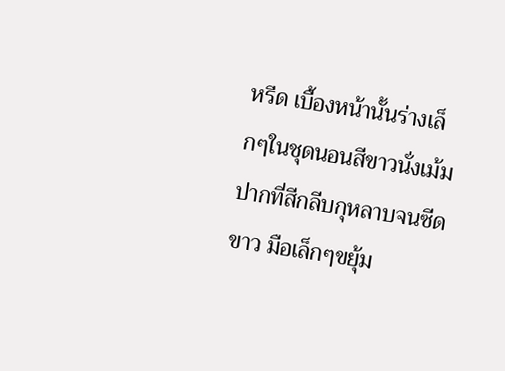หรีด เบื้องหน้านั้นร่างเล็กๆในชุดนอนสีขาวนั่งเม้มปากที่สีกลีบกุหลาบจนซีดขาว มือเล็กๆขยุ้ม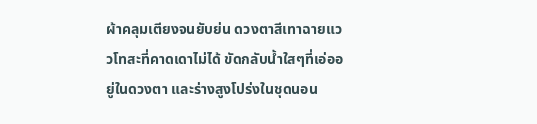ผ้าคลุมเตียงจนยับย่น ดวงตาสีเทาฉายแววโทสะที่คาดเดาไม่ได้ ขัดกลับน้ำใสๆที่เอ่ออยู่ในดวงตา และร่างสูงโปร่งในชุดนอน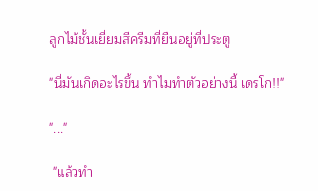ลูกไม้ชั้นเยี่ยมสีครีมที่ยืนอยู่ที่ประตู

"นี่มันเกิดอะไรขึ้น ทำไมทำตัวอย่างนี้ เดรโก!!"

"..."

 "แล้วทำ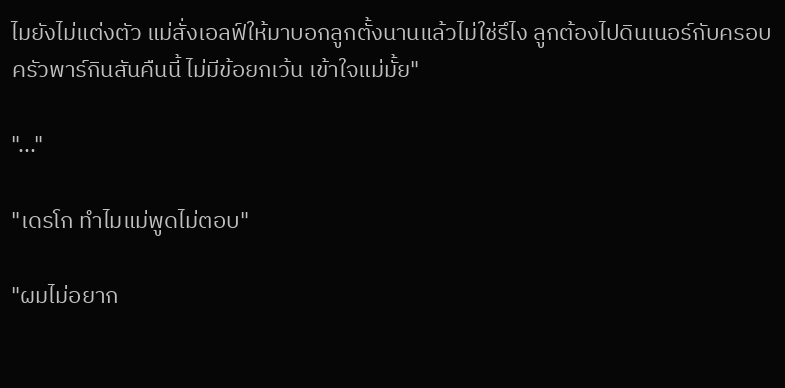ไมยังไม่แต่งตัว แม่สั่งเอลฟ์ให้มาบอกลูกตั้งนานแล้วไม่ใช่รึไง ลูกต้องไปดินเนอร์กับครอบครัวพาร์กินสันคืนนี้ ไม่มีข้อยกเว้น เข้าใจแม่มั้ย"

"..."

"เดรโก ทำไมแม่พูดไม่ตอบ"

"ผมไม่อยาก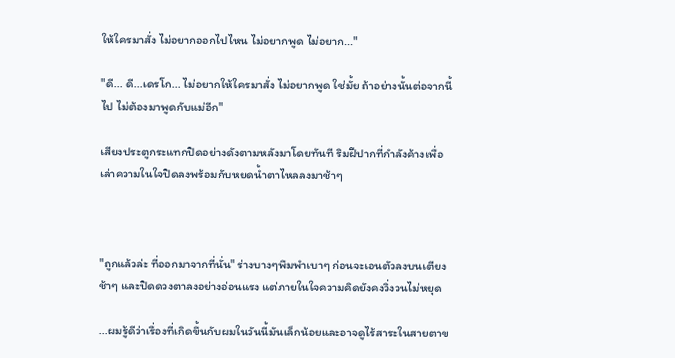ให้ใครมาสั่ง ไม่อยากออกไปไหน ไม่อยากพูด ไม่อยาก..."

"ดี... ดี...เดรโก... ไม่อยากให้ใครมาสั่ง ไม่อยากพูด ใช่มั้ย ถ้าอย่างนั้นต่อจากนี้ไป ไม่ต้องมาพูดกับแม่อีก"

เสียงประตูกระแทกปิดอย่างดังตามหลังมาโดยทันที ริมฝีปากที่กำลังค้างเพื่อเล่าความในใจปิดลงพร้อมกับหยดน้ำตาไหลลงมาช้าๆ



"ถูกแล้วล่ะ ที่ออกมาจากที่นั่น" ร่างบางๆพึมพำเบาๆ ก่อนจะเอนตัวลงบนเตียงช้าๆ และปิดดวงตาลงอย่างอ่อนแรง แต่ภายในใจความคิดยังคงวิ่งวนไม่หยุด

...ผมรู้ดีว่าเรื่องที่เกิดขึ้นกับผมในวันนี้มันเล็กน้อยและอาจดูไร้สาระในสายตาข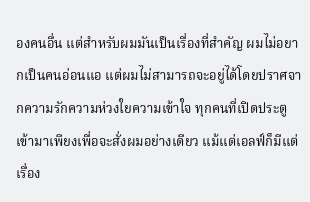องคนอื่น แต่สำหรับผมมันเป็นเรื่องที่สำคัญ ผมไม่อยากเป็นคนอ่อนแอ แต่ผมไม่สามารถจะอยู่ได้โดยปราศจากความรักความห่วงใยความเข้าใจ ทุกคนที่เปิดประตูเข้ามาเพียงเพื่อจะสั่งผมอย่างเดียว แม้แต่เอลฟ์ก็มีแต่เรื่อง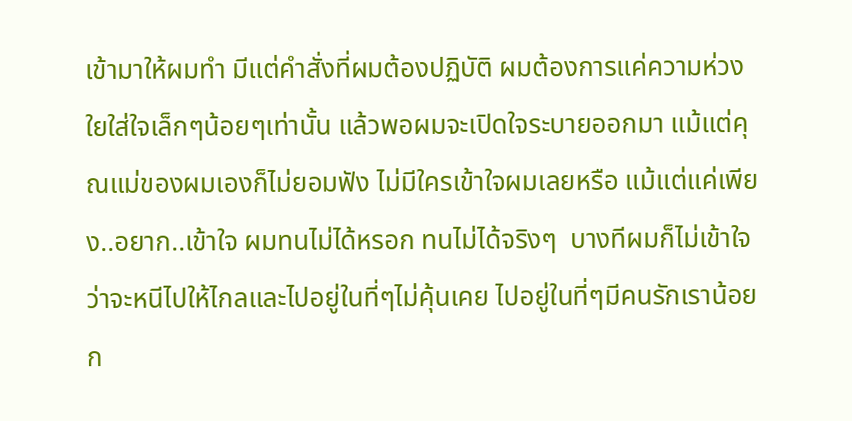เข้ามาให้ผมทำ มีแต่คำสั่งที่ผมต้องปฏิบัติ ผมต้องการแค่ความห่วงใยใส่ใจเล็กๆน้อยๆเท่านั้น แล้วพอผมจะเปิดใจระบายออกมา แม้แต่คุณแม่ของผมเองก็ไม่ยอมฟัง ไม่มีใครเข้าใจผมเลยหรือ แม้แต่แค่เพียง..อยาก..เข้าใจ ผมทนไม่ได้หรอก ทนไม่ได้จริงๆ  บางทีผมก็ไม่เข้าใจว่าจะหนีไปให้ไกลและไปอยู่ในที่ๆไม่คุ้นเคย ไปอยู่ในที่ๆมีคนรักเราน้อยก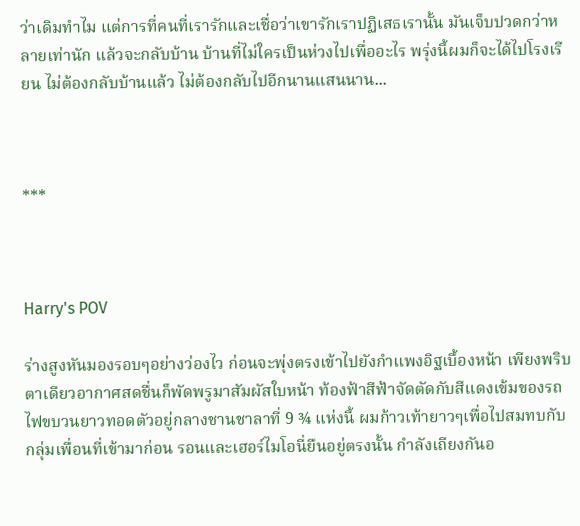ว่าเดิมทำไม แต่การที่คนที่เรารักและเชื่อว่าเขารักเราปฏิเสธเรานั้น มันเจ็บปวดกว่าหลายเท่านัก แล้วจะกลับบ้าน บ้านที่ไม่ใครเป็นห่วงไปเพื่ออะไร พรุ่งนี้ผมก็จะได้ไปโรงเรียน ไม่ต้องกลับบ้านแล้ว ไม่ต้องกลับไปอีกนานแสนนาน...



***



Harry's POV

ร่างสูงหันมองรอบๆอย่างว่องไว ก่อนจะพุ่งตรงเข้าไปยังกำแพงอิฐเบื้องหน้า เพียงพริบตาเดียวอากาศสดชื่นก็พัดพรูมาสัมผัสใบหน้า ท้องฟ้าสีฟ้าจัดตัดกับสีแดงเข้มของรถไฟขบวนยาวทอดตัวอยู่กลางชานชาลาที่ 9 ¾ แห่งนี้ ผมก้าวเท้ายาวๆเพื่อไปสมทบกับกลุ่มเพื่อนที่เข้ามาก่อน รอนและเฮอร์ไมโอนี่ยืนอยู่ตรงนั้น กำลังเถียงกันอ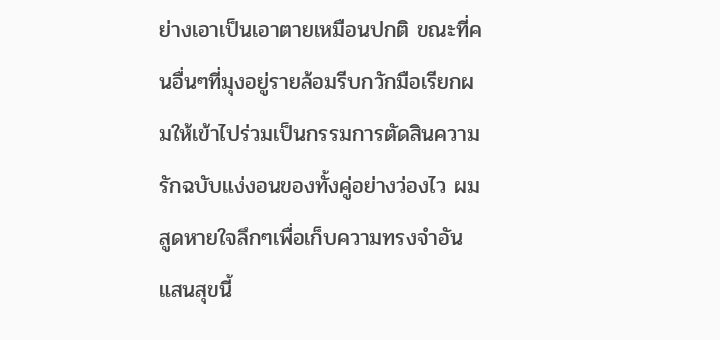ย่างเอาเป็นเอาตายเหมือนปกติ ขณะที่คนอื่นๆที่มุงอยู่รายล้อมรีบกวักมือเรียกผมให้เข้าไปร่วมเป็นกรรมการตัดสินความรักฉบับแง่งอนของทั้งคู่อย่างว่องไว ผมสูดหายใจลึกๆเพื่อเก็บความทรงจำอันแสนสุขนี้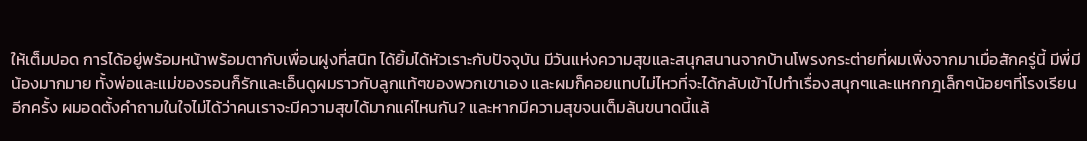ให้เต็มปอด การได้อยู่พร้อมหน้าพร้อมตากับเพื่อนฝูงที่สนิท ได้ยิ้มได้หัวเราะกับปัจจุบัน มีวันแห่งความสุขและสนุกสนานจากบ้านโพรงกระต่ายที่ผมเพิ่งจากมาเมื่อสักครู่นี้ มีพี่มีน้องมากมาย ทั้งพ่อและแม่ของรอนก็รักและเอ็นดูผมราวกับลูกแท้ๆของพวกเขาเอง และผมก็คอยแทบไม่ไหวที่จะได้กลับเข้าไปทำเรื่องสนุกๆและแหกกฎเล็กๆน้อยๆที่โรงเรียนอีกครั้ง ผมอดตั้งคำถามในใจไม่ได้ว่าคนเราจะมีความสุขได้มากแค่ไหนกัน? และหากมีความสุขจนเต็มล้นขนาดนี้แล้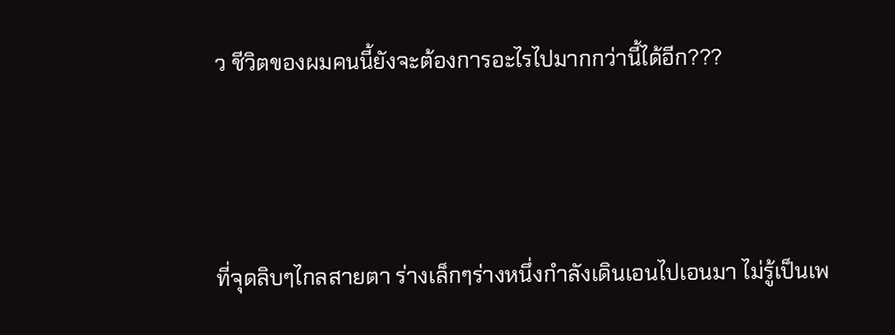ว ชีวิตของผมคนนี้ยังจะต้องการอะไรไปมากกว่านี้ได้อีก???



ที่จุดลิบๆไกลสายตา ร่างเล็กๆร่างหนึ่งกำลังเดินเอนไปเอนมา ไม่รู้เป็นเพ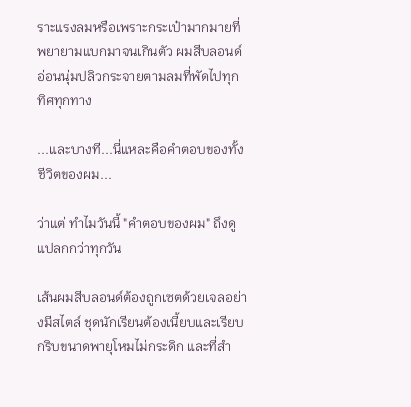ราะแรงลมหรือเพราะกระเป๋ามากมายที่พยายามแบกมาจนเกินตัว ผมสีบลอนด์อ่อนนุ่มปลิวกระจายตามลมที่พัดไปทุกทิศทุกทาง

...และบางที...นี่แหละคือคำตอบของทั้งชีวิตของผม...

ว่าแต่ ทำไมวันนี้ "คำตอบของผม" ถึงดูแปลกกว่าทุกวัน

เส้นผมสีบลอนด์ต้องถูกเซตด้วยเจลอย่างมีสไตล์ ชุดนักเรียนต้องเนี้ยบและเรียบกริบขนาดพายุโหมไม่กระดิก และที่สำ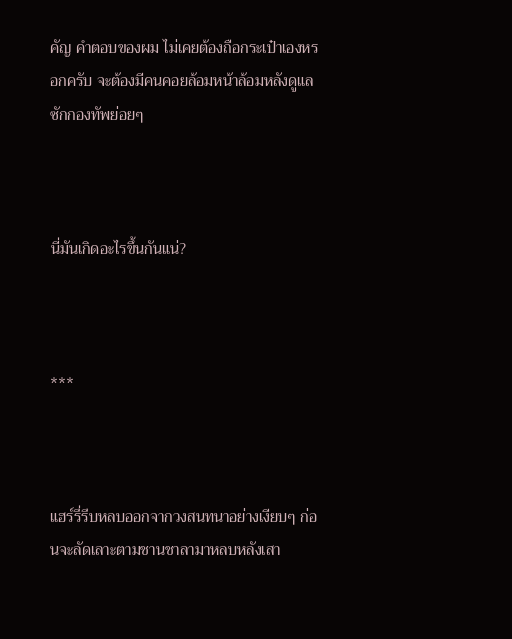คัญ คำตอบของผม ไม่เคยต้องถือกระเป๋าเองหรอกครับ จะต้องมีคนคอยล้อมหน้าล้อมหลังดูแลซักกองทัพย่อยๆ



นี่มันเกิดอะไรขึ้นกันแน่?



***



แฮร์รี่รีบหลบออกจากวงสนทนาอย่างเงียบๆ ก่อนจะลัดเลาะตามชานชาลามาหลบหลังเสา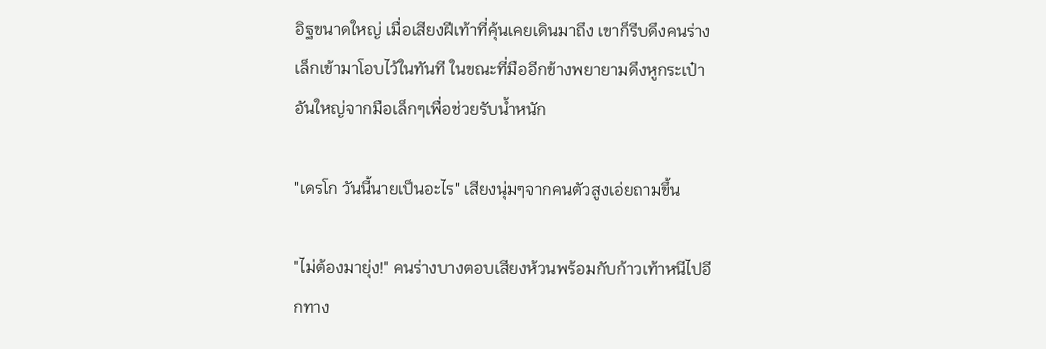อิฐขนาดใหญ่ เมื่อเสียงฝีเท้าที่คุ้นเคยเดินมาถึง เขาก็รีบดึงคนร่างเล็กเข้ามาโอบไว้ในทันที ในขณะที่มืออีกข้างพยายามดึงหูกระเป๋าอันใหญ่จากมือเล็กๆเพื่อช่วยรับน้ำหนัก

"เดรโก วันนี้นายเป็นอะไร" เสียงนุ่มๆจากคนตัวสูงเอ่ยถามขึ้น

"ไม่ต้องมายุ่ง!" คนร่างบางตอบเสียงห้วนพร้อมกับก้าวเท้าหนีไปอีกทาง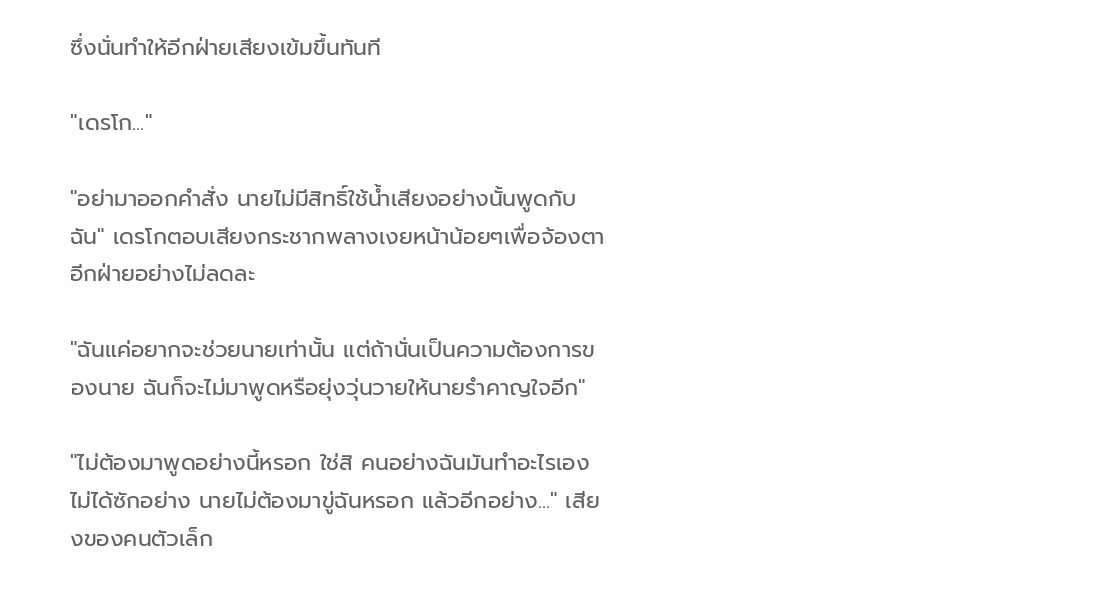ซึ่งนั่นทำให้อีกฝ่ายเสียงเข้มขึ้นทันที

"เดรโก..."

"อย่ามาออกคำสั่ง นายไม่มีสิทธิ์ใช้น้ำเสียงอย่างนั้นพูดกับฉัน" เดรโกตอบเสียงกระชากพลางเงยหน้าน้อยๆเพื่อจ้องตาอีกฝ่ายอย่างไม่ลดละ

"ฉันแค่อยากจะช่วยนายเท่านั้น แต่ถ้านั่นเป็นความต้องการของนาย ฉันก็จะไม่มาพูดหรือยุ่งวุ่นวายให้นายรำคาญใจอีก"

"ไม่ต้องมาพูดอย่างนี้หรอก ใช่สิ คนอย่างฉันมันทำอะไรเองไม่ได้ซักอย่าง นายไม่ต้องมาขู่ฉันหรอก แล้วอีกอย่าง..." เสียงของคนตัวเล็ก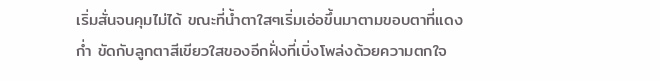เริ่มสั่นจนคุมไม่ได้ ขณะที่น้ำตาใสๆเริ่มเอ่อขึ้นมาตามขอบตาที่แดงก่ำ ขัดกับลูกตาสีเขียวใสของอีกฝั่งที่เบิ่งโพล่งด้วยความตกใจ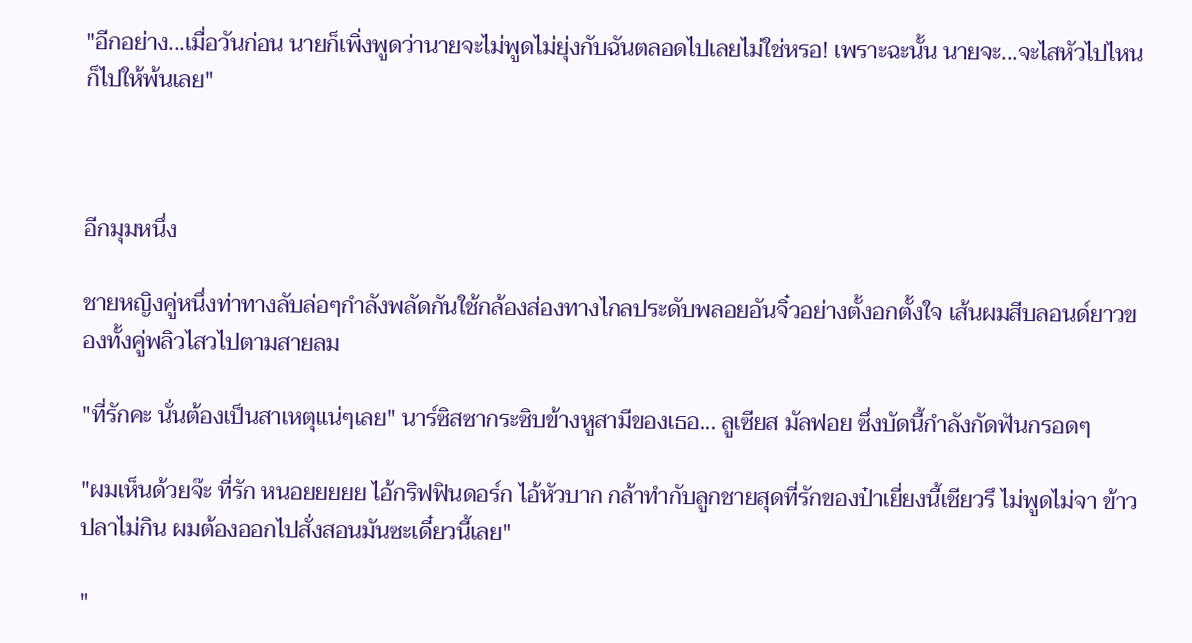"อีกอย่าง...เมื่อวันก่อน นายก็เพิ่งพูดว่านายจะไม่พูดไม่ยุ่งกับฉันตลอดไปเลยไม่ใช่หรอ! เพราะฉะนั้น นายจะ...จะไสหัวไปไหนก็ไปให้พ้นเลย"



อีกมุมหนึ่ง

ชายหญิงคู่หนึ่งท่าทางลับล่อๆกำลังพลัดกันใช้กล้องส่องทางไกลประดับพลอยอันจิ๋วอย่างตั้งอกตั้งใจ เส้นผมสีบลอนด์ยาวของทั้งคู่พลิวไสวไปตามสายลม

"ที่รักคะ นั่นต้องเป็นสาเหตุแน่ๆเลย" นาร์ซิสซากระซิบข้างหูสามีของเธอ... ลูเซียส มัลฟอย ซึ่งบัดนี้กำลังกัดฟันกรอดๆ

"ผมเห็นด้วยจ๊ะ ที่รัก หนอยยยยย ไอ้กริฟฟินดอร์ก ไอ้หัวบาก กล้าทำกับลูกชายสุดที่รักของป๋าเยี่ยงนี้เชียวรึ ไม่พูดไม่จา ข้าวปลาไม่กิน ผมต้องออกไปสั่งสอนมันซะเดี๋ยวนี้เลย"

"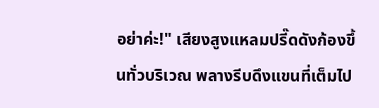อย่าค่ะ!" เสียงสูงแหลมปรี๊ดดังก้องขึ้นทั่วบริเวณ พลางรีบดึงแขนที่เต็มไป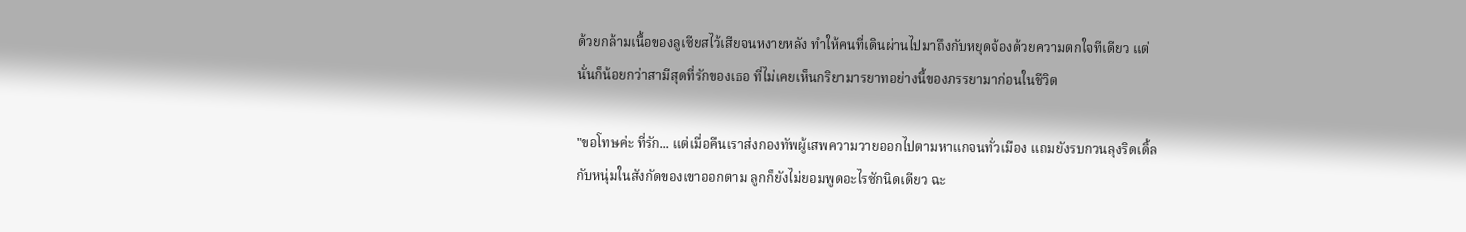ด้วยกล้ามเนื้อของลูเซียสไว้เสียจนหงายหลัง ทำให้คนที่เดินผ่านไปมาถึงกับหยุดจ้องด้วยความตกใจทีเดียว แต่นั่นก็น้อยกว่าสามีสุดที่รักของเธอ ที่ไม่เคยเห็นกริยามารยาทอย่างนี้ของภรรยามาก่อนในชีวิต

"ขอโทษค่ะ ที่รัก... แต่เมื่อคืนเราส่งกองทัพผู้เสพความวายออกไปตามหาแกจนทั่วเมือง แถมยังรบกวนลุงริดเดิ้ลกับหนุ่มในสังกัดของเขาออกตาม ลูกก็ยังไม่ยอมพูดอะไรซักนิดเดียว ฉะ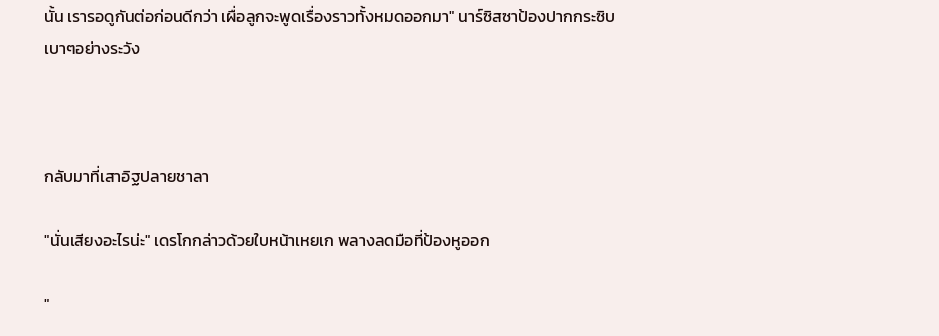นั้น เรารอดูกันต่อก่อนดีกว่า เผื่อลูกจะพูดเรื่องราวทั้งหมดออกมา" นาร์ซิสซาป้องปากกระซิบเบาๆอย่างระวัง



กลับมาที่เสาอิฐปลายชาลา

"นั่นเสียงอะไรน่ะ" เดรโกกล่าวด้วยใบหน้าเหยเก พลางลดมือที่ป้องหูออก

"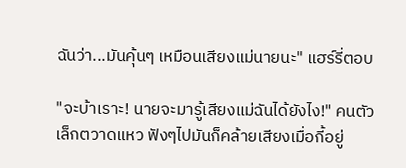ฉันว่า...มันคุ้นๆ เหมือนเสียงแม่นายนะ" แฮร์รี่ตอบ

"จะบ้าเราะ! นายจะมารู้เสียงแม่ฉันได้ยังไง!" คนตัวเล็กตวาดแหว ฟังๆไปมันก็คล้ายเสียงเมื่อกี้อยู่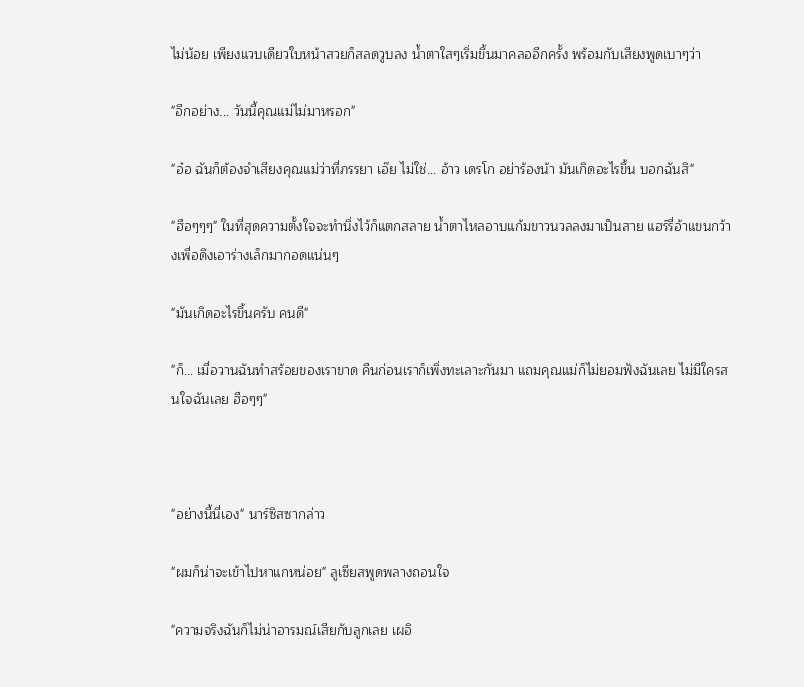ไม่น้อย เพียงแวบเดียวใบหน้าสวยก็สลดวูบลง น้ำตาใสๆเริ่มขึ้นมาคลออีกครั้ง พร้อมกับเสียงพูดเบาๆว่า

"อีกอย่าง... วันนี้คุณแม่ไม่มาหรอก"

"อ๋อ ฉันก็ต้องจำเสียงคุณแม่ว่าที่ภรรยา เอ๊ย ไม่ใช่... อ้าว เดรโก อย่าร้องน้า มันเกิดอะไรขึ้น บอกฉันสิ"

"ฮือๆๆๆ" ในที่สุดความตั้งใจจะทำนิ่งไว้ก็แตกสลาย น้ำตาไหลอาบแก้มขาวนวลลงมาเป็นสาย แฮร์รี่อ้าแขนกว้างเพื่อดึงเอาร่างเล็กมากอดแน่นๆ

"มันเกิดอะไรขึ้นครับ คนดี"

"ก็... เมื่อวานฉันทำสร้อยของเราขาด คืนก่อนเราก็เพิ่งทะเลาะกันมา แถมคุณแม่ก็ไม่ยอมฟังฉันเลย ไม่มีใครสนใจฉันเลย ฮือๆๆ"



"อย่างนี้นี่เอง" นาร์ซิสซากล่าว

"ผมก็น่าจะเข้าไปหาแกหน่อย" ลูเซียสพูดพลางถอนใจ

"ความจริงฉันก็ไม่น่าอารมณ์เสียกับลูกเลย เผอิ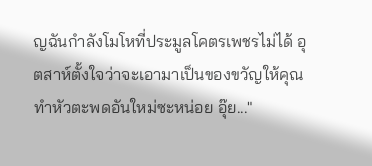ญฉันกำลังโมโหที่ประมูลโคตรเพชรไม่ได้ อุตสาห์ตั้งใจว่าจะเอามาเป็นของขวัญให้คุณทำหัวตะพดอันใหม่ซะหน่อย อุ๊ย..."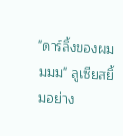"ดาร์ลิ้งของผมมมม" ลูเซียสยิ้มอย่าง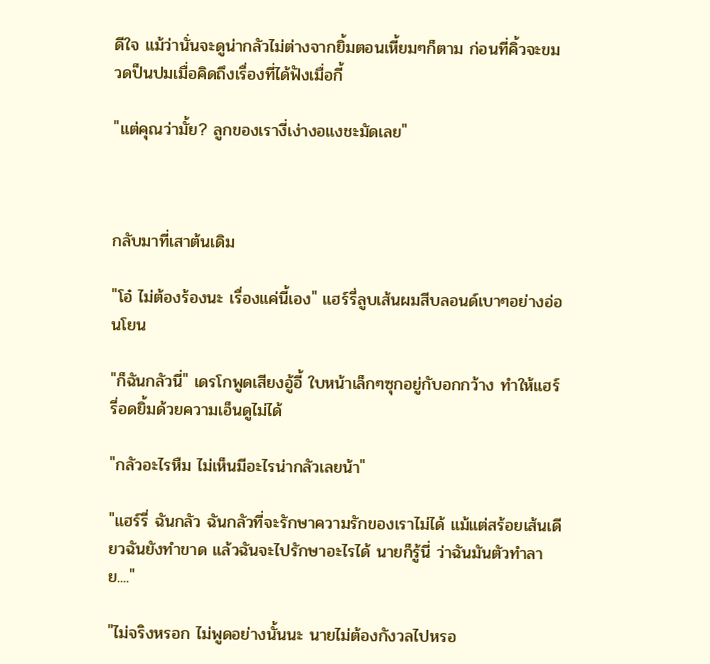ดีใจ แม้ว่านั่นจะดูน่ากลัวไม่ต่างจากยิ้มตอนเหี้ยมๆก็ตาม ก่อนที่คิ้วจะขมวดป็นปมเมื่อคิดถึงเรื่องที่ได้ฟังเมื่อกี้

"แต่คุณว่ามั้ย? ลูกของเรางี่เง่างอแงชะมัดเลย"



กลับมาที่เสาต้นเดิม

"โอ๋ ไม่ต้องร้องนะ เรื่องแค่นี้เอง" แฮร์รี่ลูบเส้นผมสีบลอนด์เบาๆอย่างอ่อนโยน

"ก็ฉันกลัวนี่" เดรโกพูดเสียงอู้อี้ ใบหน้าเล็กๆซุกอยู่กับอกกว้าง ทำให้แฮร์รี่อดยิ้มด้วยความเอ็นดูไม่ได้

"กลัวอะไรหืม ไม่เห็นมีอะไรน่ากลัวเลยน้า"

"แฮร์รี่ ฉันกลัว ฉันกลัวที่จะรักษาความรักของเราไม่ได้ แม้แต่สร้อยเส้นเดียวฉันยังทำขาด แล้วฉันจะไปรักษาอะไรได้ นายก็รู้นี่ ว่าฉันมันตัวทำลาย...."

"ไม่จริงหรอก ไม่พูดอย่างนั้นนะ นายไม่ต้องกังวลไปหรอ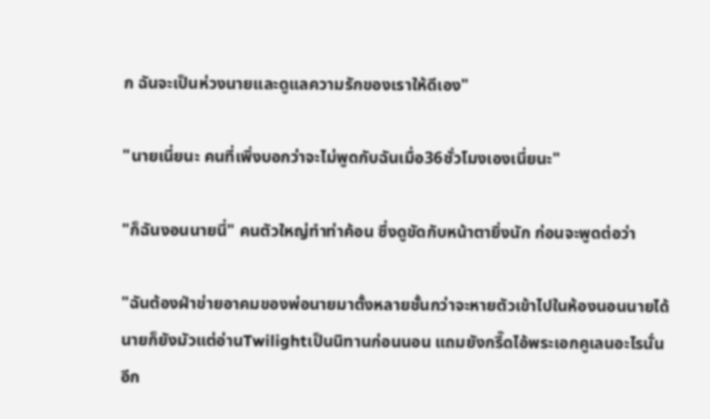ก ฉันจะเป็นห่วงนายและดูแลความรักของเราให้ดีเอง"

"นายเนี่ยนะ คนที่เพิ่งบอกว่าจะไม่พูดกับฉันเมื่อ36ชั่วโมงเองเนี่ยนะ"

"ก็ฉันงอนนายนี่" คนตัวใหญ่ทำท่าค้อน ซึ่งดูขัดกับหน้าตายิ่งนัก ก่อนจะพูดต่อว่า

"ฉันต้องฝ่าข่ายอาคมของพ่อนายมาตั้งหลายชั้นกว่าจะหายตัวเข้าไปในห้องนอนนายได้ นายก็ยังมัวแต่อ่านTwilightเป็นนิทานก่อนนอน แถมยังกรี๊ดไอ้พระเอกคูเลนอะไรนั่นอีก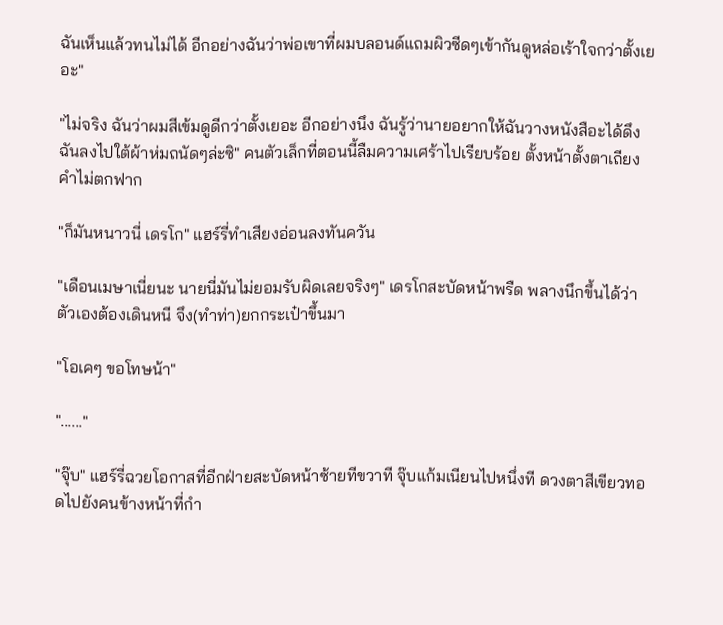ฉันเห็นแล้วทนไม่ได้ อีกอย่างฉันว่าพ่อเขาที่ผมบลอนด์แถมผิวซีดๆเข้ากันดูหล่อเร้าใจกว่าตั้งเยอะ"

"ไม่จริง ฉันว่าผมสีเข้มดูดีกว่าตั้งเยอะ อีกอย่างนึง ฉันรู้ว่านายอยากให้ฉันวางหนังสือะได้ดึงฉันลงไปใต้ผ้าห่มถนัดๆล่ะซิ" คนตัวเล็กที่ตอนนี้ลืมความเศร้าไปเรียบร้อย ตั้งหน้าตั้งตาเถียงคำไม่ตกฟาก

"ก็มันหนาวนี่ เดรโก" แฮร์รี่ทำเสียงอ่อนลงทันควัน

"เดือนเมษาเนี่ยนะ นายนี่มันไม่ยอมรับผิดเลยจริงๆ" เดรโกสะบัดหน้าพรืด พลางนึกขึ้นได้ว่าตัวเองต้องเดินหนี จึง(ทำท่า)ยกกระเป๋าขึ้นมา

"โอเคๆ ขอโทษน้า"

"......"

"จุ๊บ" แฮร์รี่ฉวยโอกาสที่อีกฝ่ายสะบัดหน้าซ้ายทีขวาที จุ๊บแก้มเนียนไปหนึ่งที ดวงตาสีเขียวทอดไปยังคนข้างหน้าที่กำ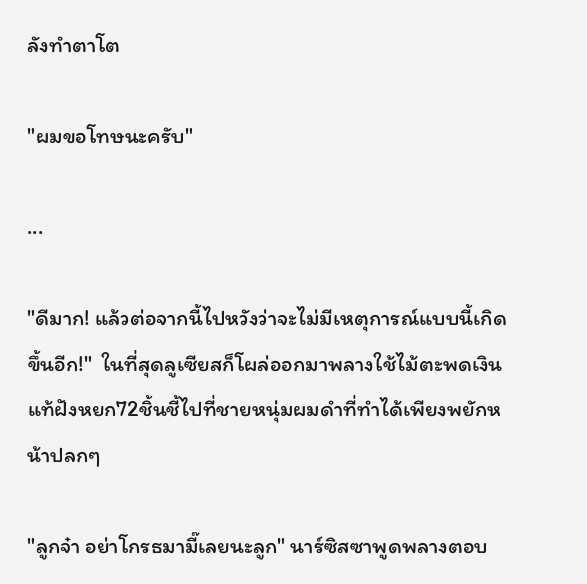ลังทำตาโต

"ผมขอโทษนะครับ"

...

"ดีมาก! แล้วต่อจากนี้ไปหวังว่าจะไม่มีเหตุการณ์แบบนี้เกิดขึ้นอีก!"  ในที่สุดลูเซียสก็โผล่ออกมาพลางใช้ไม้ตะพดเงินแท้ฝังหยก72ชิ้นชี้ไปที่ชายหนุ่มผมดำที่ทำได้เพียงพยักหน้าปลกๆ

"ลูกจ๋า อย่าโกรธมามี๊เลยนะลูก" นาร์ซิสซาพูดพลางตอบ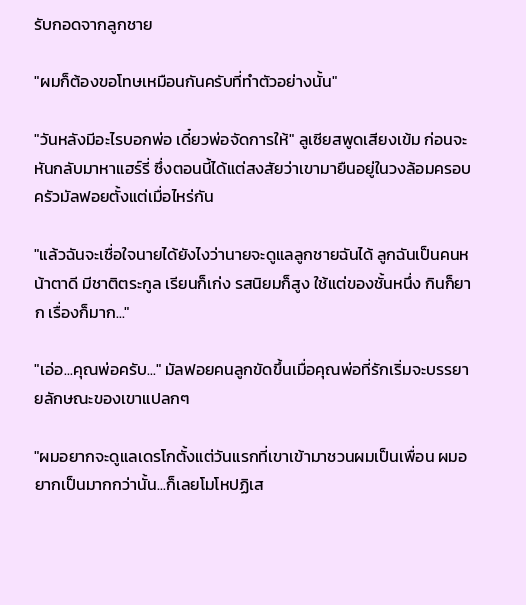รับกอดจากลูกชาย

"ผมก็ต้องขอโทษเหมือนกันครับที่ทำตัวอย่างนั้น"

"วันหลังมีอะไรบอกพ่อ เดี๋ยวพ่อจัดการให้" ลูเซียสพูดเสียงเข้ม ก่อนจะหันกลับมาหาแฮร์รี่ ซึ่งตอนนี้ได้แต่สงสัยว่าเขามายืนอยู่ในวงล้อมครอบครัวมัลฟอยตั้งแต่เมื่อไหร่กัน

"แล้วฉันจะเชื่อใจนายได้ยังไงว่านายจะดูแลลูกชายฉันได้ ลูกฉันเป็นคนหน้าตาดี มีชาติตระกูล เรียนก็เก่ง รสนิยมก็สูง ใช้แต่ของชั้นหนึ่ง กินก็ยาก เรื่องก็มาก..."

"เอ่อ...คุณพ่อครับ..." มัลฟอยคนลูกขัดขึ้นเมื่อคุณพ่อที่รักเริ่มจะบรรยายลักษณะของเขาแปลกๆ

"ผมอยากจะดูแลเดรโกตั้งแต่วันแรกที่เขาเข้ามาชวนผมเป็นเพื่อน ผมอยากเป็นมากกว่านั้น...ก็เลยโมโหปฏิเส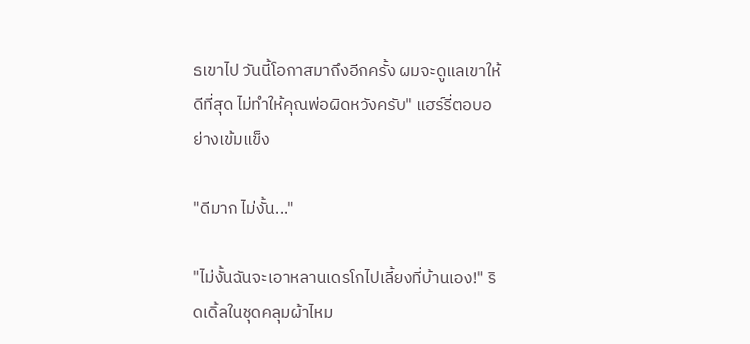ธเขาไป วันนี้โอกาสมาถึงอีกครั้ง ผมจะดูแลเขาให้ดีที่สุด ไม่ทำให้คุณพ่อผิดหวังครับ" แฮร์รี่ตอบอย่างเข้มแข็ง

"ดีมาก ไม่งั้น..."

"ไม่งั้นฉันจะเอาหลานเดรโกไปเลี้ยงที่บ้านเอง!" ริดเดิ้ลในชุดคลุมผ้าไหม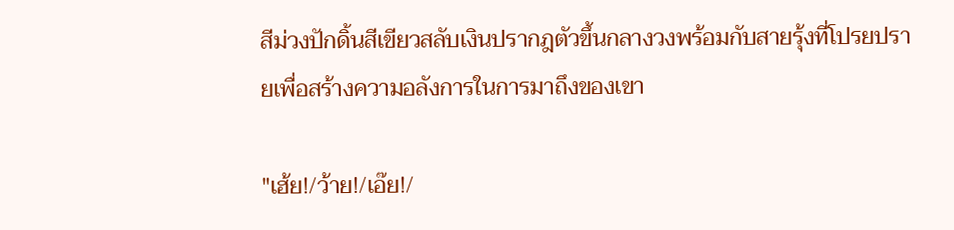สีม่วงปักดิ้นสีเขียวสลับเงินปรากฎตัวขึ้นกลางวงพร้อมกับสายรุ้งที่โปรยปรายเพื่อสร้างความอลังการในการมาถึงของเขา

"เฮ้ย!/ว้าย!/เอ๊ย!/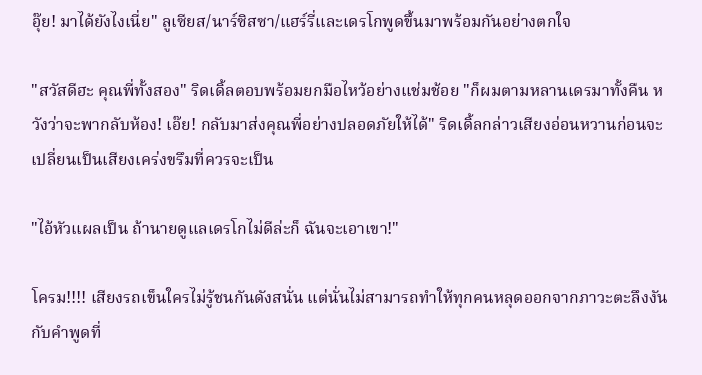อุ๊ย! มาได้ยังไงเนี่ย" ลูเซียส/นาร์ซิสซา/แฮร์รี่และเดรโกพูดขึ้นมาพร้อมกันอย่างตกใจ

"สวัสดีฮะ คุณพี่ทั้งสอง" ริดเดิ้ลตอบพร้อมยกมือไหว้อย่างแช่มช้อย "ก็ผมตามหลานเดรมาทั้งคืน หวังว่าจะพากลับห้อง! เอ๊ย! กลับมาส่งคุณพี่อย่างปลอดภัยให้ได้" ริดเดิ้ลกล่าวเสียงอ่อนหวานก่อนจะเปลี่ยนเป็นเสียงเคร่งขรึมที่ควรจะเป็น

"ไอ้หัวแผลเป็น ถ้านายดูแลเดรโกไม่ดีล่ะก็ ฉันจะเอาเขา!"

โครม!!!! เสียงรถเข็นใครไม่รู้ชนกันดังสนั่น แต่นั่นไม่สามารถทำให้ทุกคนหลุดออกจากภาวะตะลึงงันกับคำพูดที่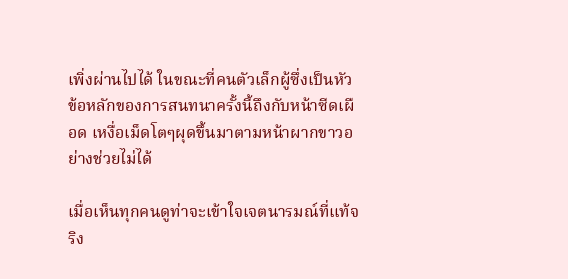เพิ่งผ่านไปได้ ในขณะที่คนตัวเล็กผู้ซึ่งเป็นหัวข้อหลักของการสนทนาครั้งนี้ถึงกับหน้าซีดเผือด เหงื่อเม็ดโตๆผุดขึ้นมาตามหน้าผากขาวอย่างช่วยไม่ได้

เมื่อเห็นทุกคนดูท่าจะเข้าใจเจตนารมณ์ที่แท้จริง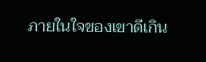ภายในใจของเขาดีเกิน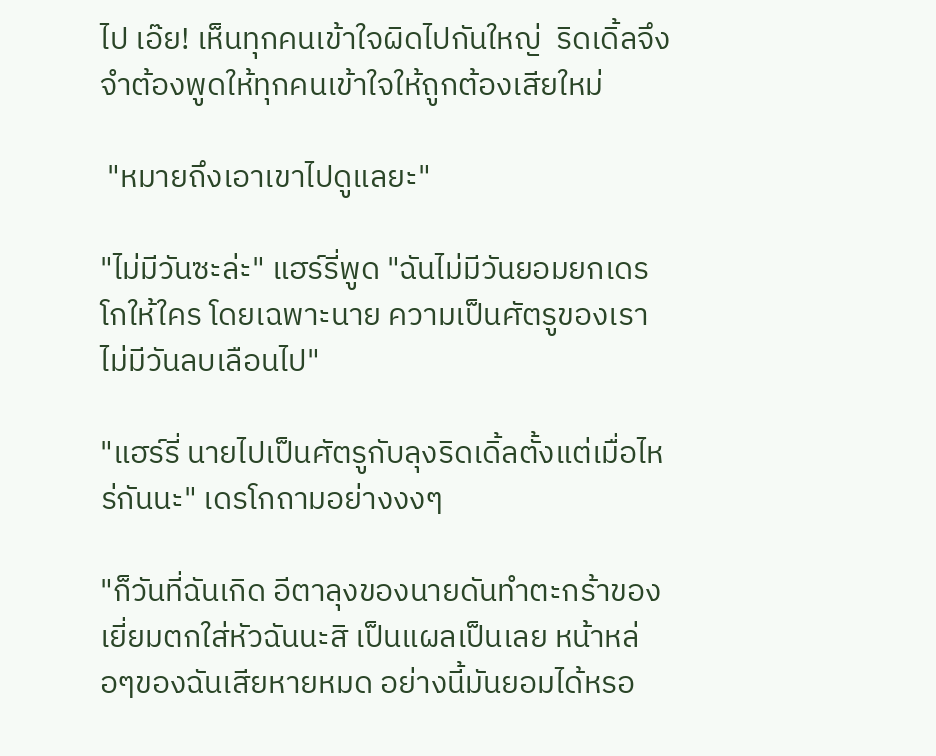ไป เอ๊ย! เห็นทุกคนเข้าใจผิดไปกันใหญ่  ริดเดิ้ลจึงจำต้องพูดให้ทุกคนเข้าใจให้ถูกต้องเสียใหม่

 "หมายถึงเอาเขาไปดูแลยะ"

"ไม่มีวันซะล่ะ" แฮร์รี่พูด "ฉันไม่มีวันยอมยกเดรโกให้ใคร โดยเฉพาะนาย ความเป็นศัตรูของเราไม่มีวันลบเลือนไป"

"แฮร์รี่ นายไปเป็นศัตรูกับลุงริดเดิ้ลตั้งแต่เมื่อไหร่กันนะ" เดรโกถามอย่างงงๆ

"ก็วันที่ฉันเกิด อีตาลุงของนายดันทำตะกร้าของเยี่ยมตกใส่หัวฉันนะสิ เป็นแผลเป็นเลย หน้าหล่อๆของฉันเสียหายหมด อย่างนี้มันยอมได้หรอ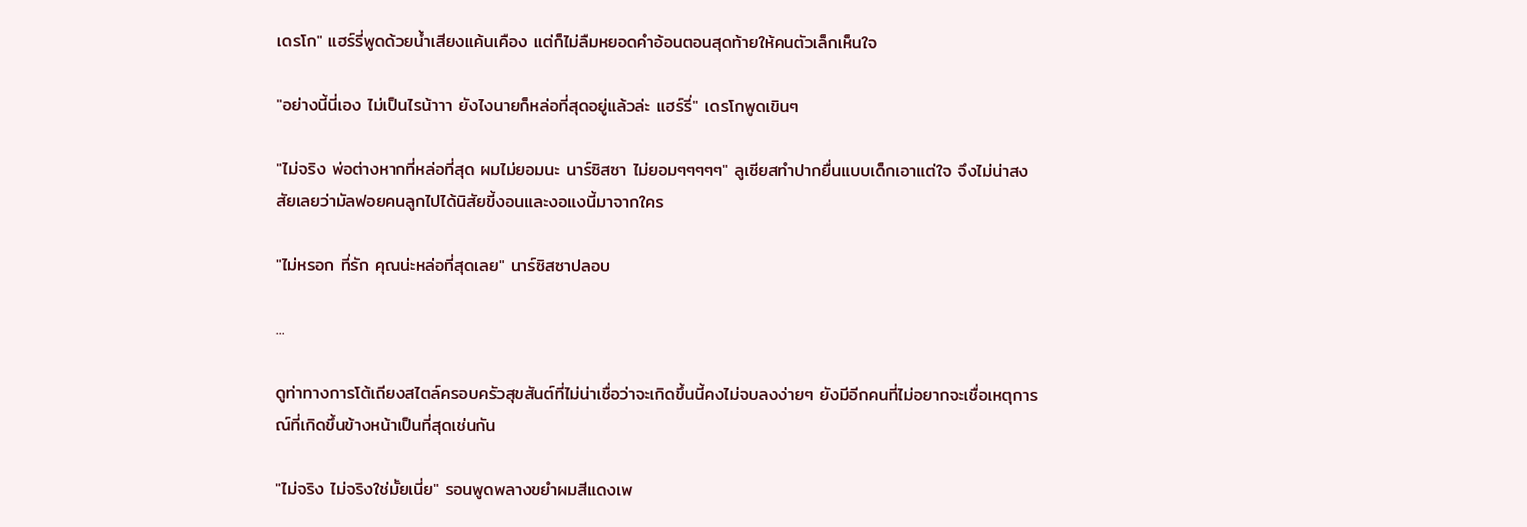เดรโก" แฮร์รี่พูดด้วยน้ำเสียงแค้นเคือง แต่ก็ไม่ลืมหยอดคำอ้อนตอนสุดท้ายให้คนตัวเล็กเห็นใจ

"อย่างนี้นี่เอง ไม่เป็นไรน้าาา ยังไงนายก็หล่อที่สุดอยู่แล้วล่ะ แฮร์รี่" เดรโกพูดเขินๆ

"ไม่จริง พ่อต่างหากที่หล่อที่สุด ผมไม่ยอมนะ นาร์ซิสซา ไม่ยอมๆๆๆๆๆ" ลูเซียสทำปากยื่นแบบเด็กเอาแต่ใจ จึงไม่น่าสงสัยเลยว่ามัลฟอยคนลูกไปได้นิสัยขี้งอนและงอแงนี้มาจากใคร

"ไม่หรอก ที่รัก คุณน่ะหล่อที่สุดเลย" นาร์ซิสซาปลอบ

...

ดูท่าทางการโต้เถียงสไตล์ครอบครัวสุขสันต์ที่ไม่น่าเชื่อว่าจะเกิดขึ้นนี้คงไม่จบลงง่ายๆ ยังมีอีกคนที่ไม่อยากจะเชื่อเหตุการณ์ที่เกิดขึ้นข้างหน้าเป็นที่สุดเช่นกัน

"ไม่จริง ไม่จริงใช่มั้ยเนี่ย" รอนพูดพลางขยำผมสีแดงเพ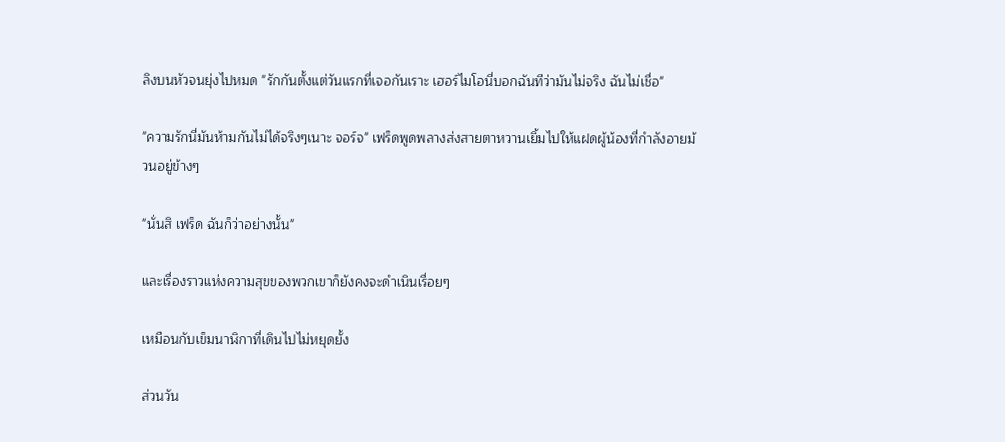ลิงบนหัวจนยุ่งไปหมด "รักกันตั้งแต่วันแรกที่เจอกันเราะ เฮอร์ไมโอนี่บอกฉันทีว่ามันไม่จริง ฉันไม่เชื่อ"

"ความรักนี่มันห้ามกันไม่ได้จริงๆเนาะ จอร์จ" เฟร็ดพูดพลางส่งสายตาหวานเยิ้มไปให้แฝดผู้น้องที่กำลังอายม้วนอยู่ข้างๆ

"นั่นสิ เฟร็ด ฉันก็ว่าอย่างนั้น"

และเรื่องราวแห่งความสุขของพวกเขาก็ยังคงจะดำเนินเรื่อยๆ

เหมือนกับเข็มนาฬิกาที่เดินไปไม่หยุดยั้ง

ส่วนวัน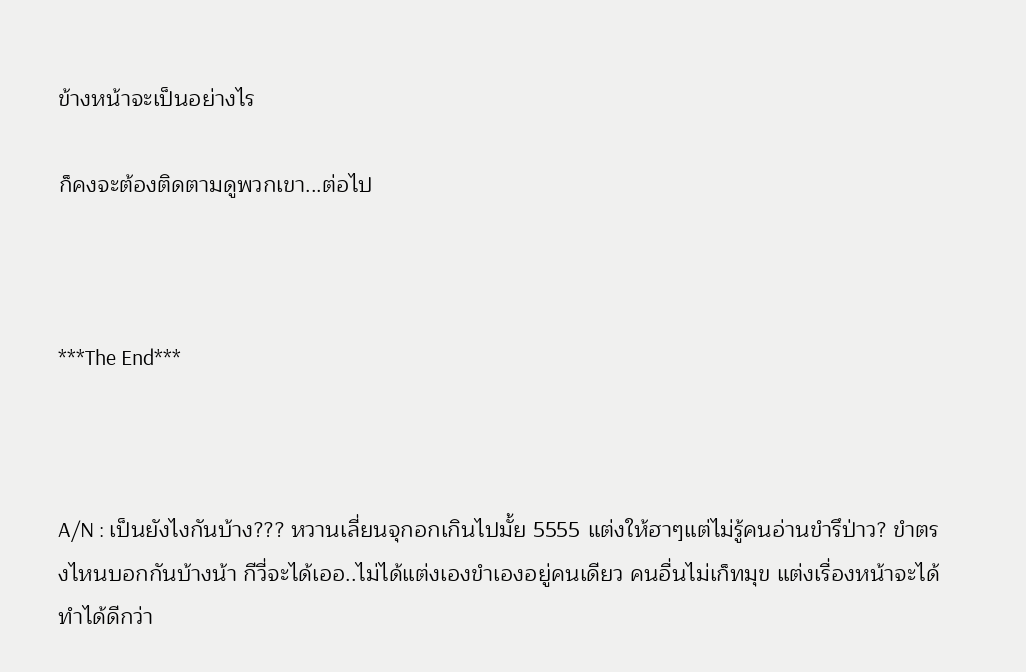ข้างหน้าจะเป็นอย่างไร

ก็คงจะต้องติดตามดูพวกเขา...ต่อไป



***The End***



A/N : เป็นยังไงกันบ้าง??? หวานเลี่ยนจุกอกเกินไปมั้ย 5555 แต่งให้ฮาๆแต่ไม่รู้คนอ่านขำรึป่าว? ขำตรงไหนบอกกันบ้างน้า กีวี่จะได้เออ..ไม่ได้แต่งเองขำเองอยู่คนเดียว คนอื่นไม่เก็ทมุข แต่งเรื่องหน้าจะได้ทำได้ดีกว่า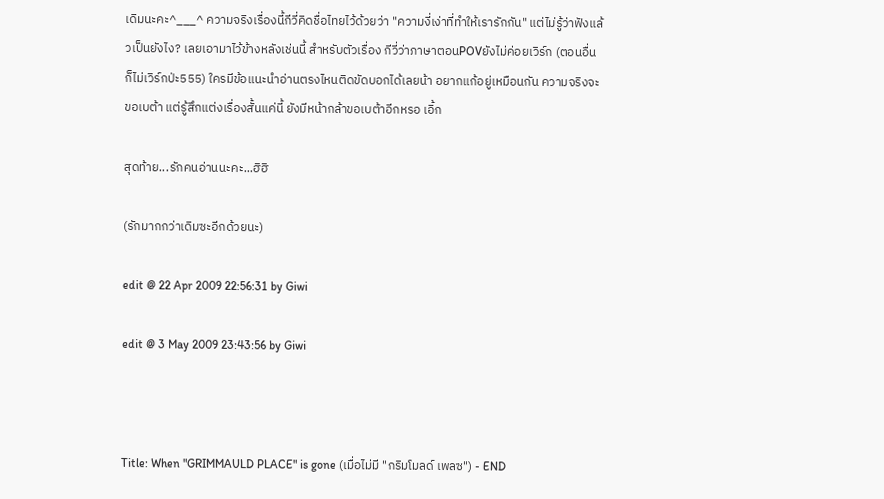เดิมนะคะ^___^ ความจริงเรื่องนี้กีวี่คิดชื่อไทยไว้ด้วยว่า "ความงี่เง่าที่ทำให้เรารักกัน" แต่ไม่รู้ว่าฟังแล้วเป็นยังไง? เลยเอามาไว้ข้างหลังเช่นนี้ สำหรับตัวเรื่อง กีวี่ว่าภาษาตอนPOVยังไม่ค่อยเวิร์ก (ตอนอื่นก็ไม่เวิร์กป่ะ555) ใครมีข้อแนะนำอ่านตรงไหนติดขัดบอกได้เลยน้า อยากแก้อยู่เหมือนกัน ความจริงจะขอเบต้า แต่รู้สึกแต่งเรื่องสั้นแค่นี้ ยังมีหน้ากล้าขอเบต้าอีกหรอ เอิ้ก

สุดท้าย...รักคนอ่านนะคะ...ฮิฮิ

(รักมากกว่าเดิมซะอีกด้วยนะ)

edit @ 22 Apr 2009 22:56:31 by Giwi

edit @ 3 May 2009 23:43:56 by Giwi



Title: When "GRIMMAULD PLACE" is gone (เมื่อไม่มี "กริมโมลด์ เพลซ") - END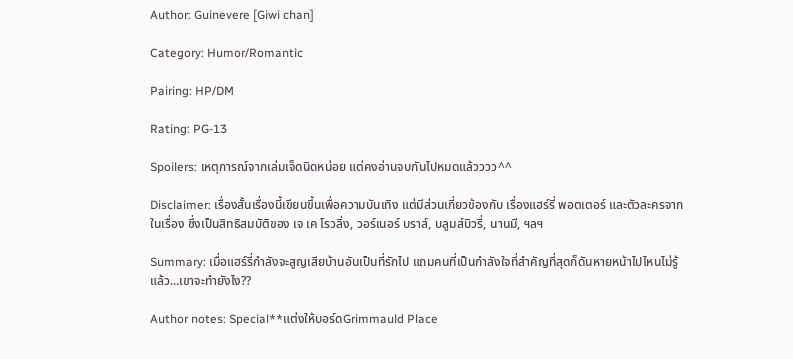Author: Guinevere [Giwi chan]

Category: Humor/Romantic

Pairing: HP/DM

Rating: PG-13

Spoilers: เหตุการณ์จากเล่มเจ็ดนิดหน่อย แต่คงอ่านจบกันไปหมดแล้วววว^^

Disclaimer: เรื่องสั้นเรื่องนี้เขียนขึ้นเพื่อความบันเทิง แต่มีส่วนเกี่ยวข้องกับ เรื่องแฮร์รี่ พอตเตอร์ และตัวละครจากในเรื่อง ซึ่งเป็นสิทธิสมบัติของ เจ เค โรวลิ่ง, วอร์เนอร์ บราส์, บลูมส์บิวรี่, นานมี, ฯลฯ

Summary: เมื่อแฮร์รี่กำลังจะสูญเสียบ้านอันเป็นที่รักไป แถมคนที่เป็นกำลังใจที่สำคัญที่สุดก็ดันหายหน้าไปไหนไม่รู้ แล้ว...เขาจะทำยังไง??

Author notes: Special**แต่งให้บอร์ดGrimmauld Place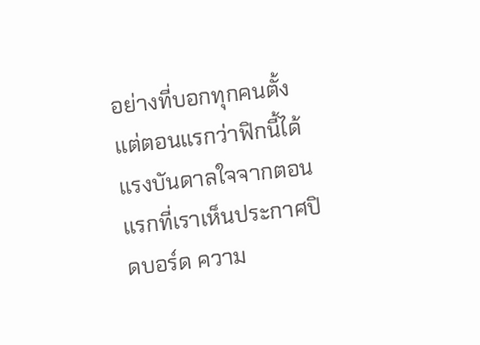อย่างที่บอกทุกคนตั้งแต่ตอนแรกว่าฟิกนี้ได้แรงบันดาลใจจากตอนแรกที่เราเห็นประกาศปิดบอร์ด ความ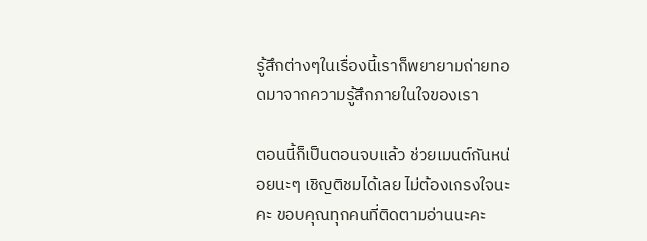รู้สึกต่างๆในเรื่องนี้เราก็พยายามถ่ายทอดมาจากความรู้สึกภายในใจของเรา

ตอนนี้ก็เป็นตอนจบแล้ว ช่วยเมนต์กันหน่อยนะๆ เชิญติชมได้เลย ไม่ต้องเกรงใจนะคะ ขอบคุณทุกคนที่ติดตามอ่านนะคะ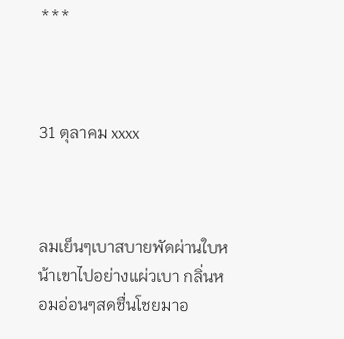***



31 ตุลาคม xxxx



ลมเย็นๆเบาสบายพัดผ่านใบหน้าเขาไปอย่างแผ่วเบา กลิ่นหอมอ่อนๆสดชื่นโชยมาอ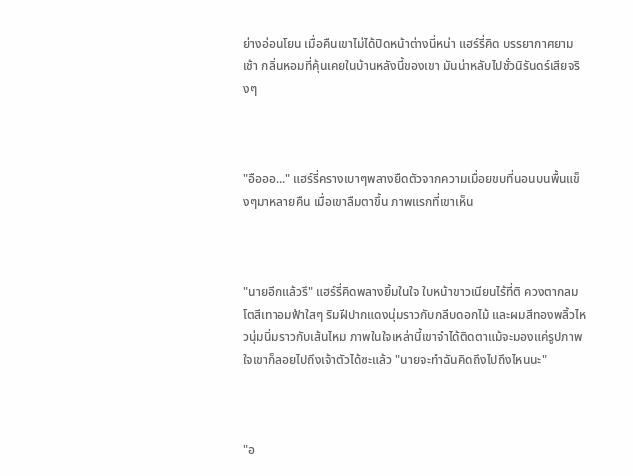ย่างอ่อนโยน เมื่อคืนเขาไม่ได้ปิดหน้าต่างนี่หน่า แฮร์รี่คิด บรรยากาศยามเช้า กลิ่นหอมที่คุ้นเคยในบ้านหลังนี้ของเขา มันน่าหลับไปชั่วนิรันดร์เสียจริงๆ



"อือออ..." แฮร์รี่ครางเบาๆพลางยืดตัวจากความเมื่อยขบที่นอนบนพื้นแข็งๆมาหลายคืน เมื่อเขาลืมตาขึ้น ภาพแรกที่เขาเห็น



"นายอีกแล้วรึ" แฮร์รี่คิดพลางยิ้มในใจ ใบหน้าขาวเนียนไร้ที่ติ ควงตากลมโตสีเทาอมฟ้าใสๆ ริมฝีปากแดงนุ่มราวกับกลีบดอกไม้ และผมสีทองพลิ้วไหวนุ่มนิ่มราวกับเส้นไหม ภาพในใจเหล่านี้เขาจำได้ติดตาแม้จะมองแค่รูปภาพ ใจเขาก็ลอยไปถึงเจ้าตัวได้ซะแล้ว "นายจะทำฉันคิดถึงไปถึงไหนนะ"



"อ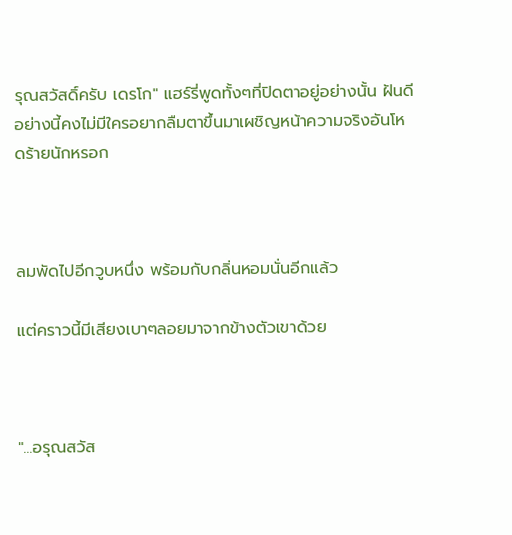รุณสวัสดิ์ครับ เดรโก" แฮร์รี่พูดทั้งๆที่ปิดตาอยู่อย่างนั้น ฝันดีอย่างนี้คงไม่มีใครอยากลืมตาขึ้นมาเผชิญหน้าความจริงอันโหดร้ายนักหรอก



ลมพัดไปอีกวูบหนึ่ง พร้อมกับกลิ่นหอมนั่นอีกแล้ว

แต่คราวนี้มีเสียงเบาๆลอยมาจากข้างตัวเขาด้วย



"...อรุณสวัส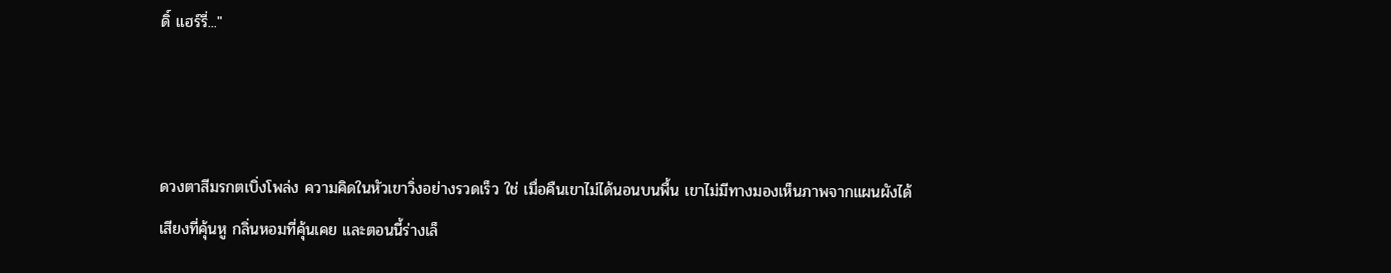ดิ์ แฮร์รี่..."



ดวงตาสีมรกตเบิ่งโพล่ง ความคิดในหัวเขาวิ่งอย่างรวดเร็ว ใช่ เมื่อคืนเขาไม่ได้นอนบนพื้น เขาไม่มีทางมองเห็นภาพจากแผนผังได้ เสียงที่คุ้นหู กลิ่นหอมที่คุ้นเคย และตอนนี้ร่างเล็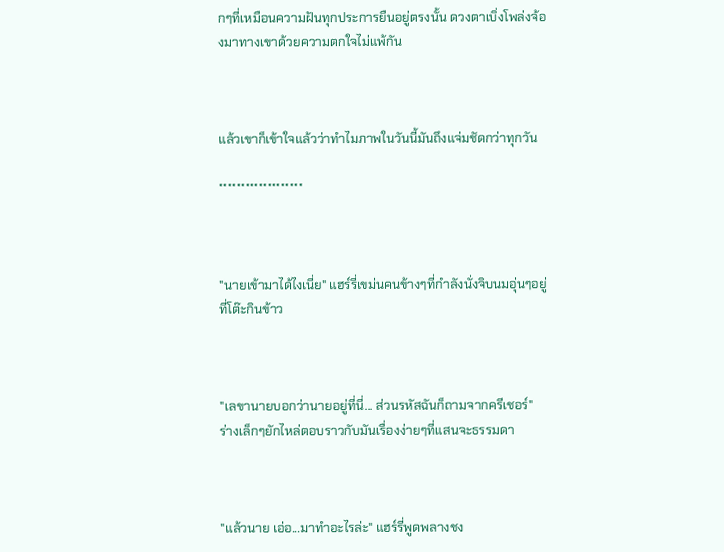กๆที่เหมือนความฝันทุกประการยืนอยู่ตรงนั้น ดวงตาเบิ่งโพล่งจ้องมาทางเขาด้วยความตกใจไม่แพ้กัน



แล้วเขาก็เข้าใจแล้วว่าทำไมภาพในวันนี้มันถึงแจ่มชัดกว่าทุกวัน

*******************



"นายเข้ามาได้ไงเนี่ย" แฮร์รี่เขม่นคนข้างๆที่กำลังนั่งจิบนมอุ่นๆอยู่ที่โต๊ะกินข้าว



"เลขานายบอกว่านายอยู่ที่นี่... ส่วนรหัสฉันก็ถามจากครีเชอร์" ร่างเล็กๆยักไหล่ตอบราวกับมันเรื่องง่ายๆที่แสนจะธรรมดา



"แล้วนาย เอ่อ...มาทำอะไรล่ะ" แฮร์รี่พูดพลางชง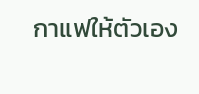กาแฟให้ตัวเอง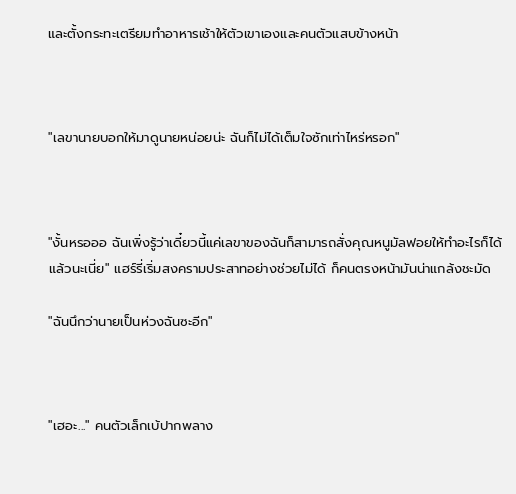และตั้งกระทะเตรียมทำอาหารเช้าให้ตัวเขาเองและคนตัวแสบข้างหน้า



"เลขานายบอกให้มาดูนายหน่อยน่ะ ฉันก็ไม่ได้เต็มใจซักเท่าไหร่หรอก"



"งั้นหรอออ ฉันเพิ่งรู้ว่าเดี๋ยวนี้แค่เลขาของฉันก็สามารถสั่งคุณหนูมัลฟอยให้ทำอะไรก็ได้แล้วนะเนี่ย" แฮร์รี่เริ่มสงครามประสาทอย่างช่วยไม่ได้ ก็คนตรงหน้ามันน่าแกล้งชะมัด

"ฉันนึกว่านายเป็นห่วงฉันซะอีก"



"เฮอะ..." คนตัวเล็กเบ้ปากพลาง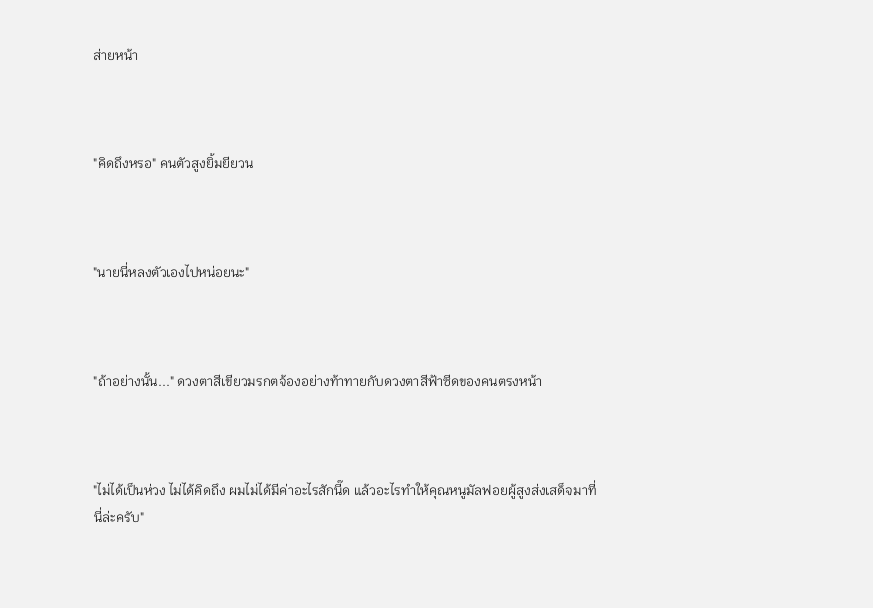ส่ายหน้า



"คิดถึงหรอ" คนตัวสูงยิ้มยียวน



"นายนี่หลงตัวเองไปหน่อยนะ"



"ถ้าอย่างนั้น..." ดวงตาสีเขียวมรกตจ้องอย่างท้าทายกับดวงตาสีฟ้าซีดของคนตรงหน้า



"ไม่ได้เป็นห่วง ไม่ได้คิดถึง ผมไม่ได้มีค่าอะไรสักนี๊ด แล้วอะไรทำให้คุณหนูมัลฟอยผู้สูงส่งเสด็จมาที่นี่ล่ะครับ"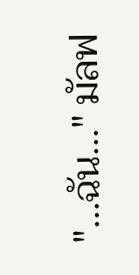"...ฉัน..." มัลฟ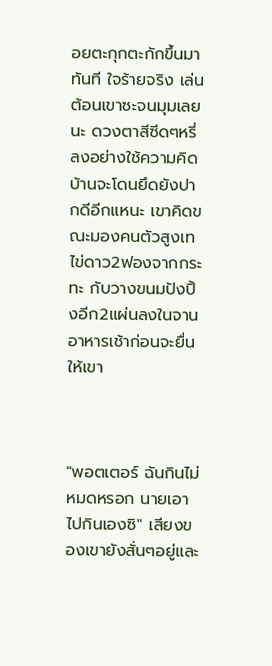อยตะกุกตะกักขึ้นมาทันที ใจร้ายจริง เล่นต้อนเขาซะจนมุมเลยนะ ดวงตาสีซีดๆหรี่ลงอย่างใช้ความคิด บ้านจะโดนยึดยังปากดีอีกแหนะ เขาคิดขณะมองคนตัวสูงเทไข่ดาว2ฟองจากกระทะ กับวางขนมปังปิ้งอีก2แผ่นลงในจานอาหารเช้าก่อนจะยื่นให้เขา



"พอตเตอร์ ฉันกินไม่หมดหรอก นายเอาไปกินเองซิ" เสียงของเขายังสั่นๆอยู่และ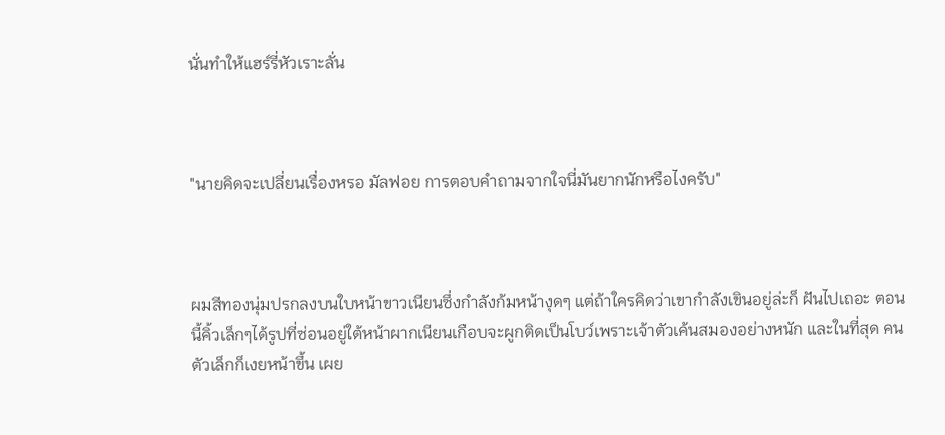นั่นทำให้แฮร์รี่หัวเราะลั่น



"นายคิดจะเปลี่ยนเรื่องหรอ มัลฟอย การตอบคำถามจากใจนี่มันยากนักหรือไงครับ"



ผมสีทองนุ่มปรกลงบนใบหน้าขาวเนียนซึ่งกำลังก้มหน้างุดๆ แต่ถ้าใครคิดว่าเขากำลังเขินอยู่ล่ะก็ ฝันไปเถอะ ตอนนี้คิ้วเล็กๆได้รูปที่ซ่อนอยู่ใต้หน้าผากเนียนเกือบจะผูกติดเป็นโบว์เพราะเจ้าตัวเค้นสมองอย่างหนัก และในที่สุด คนตัวเล็กก็เงยหน้าขึ้น เผย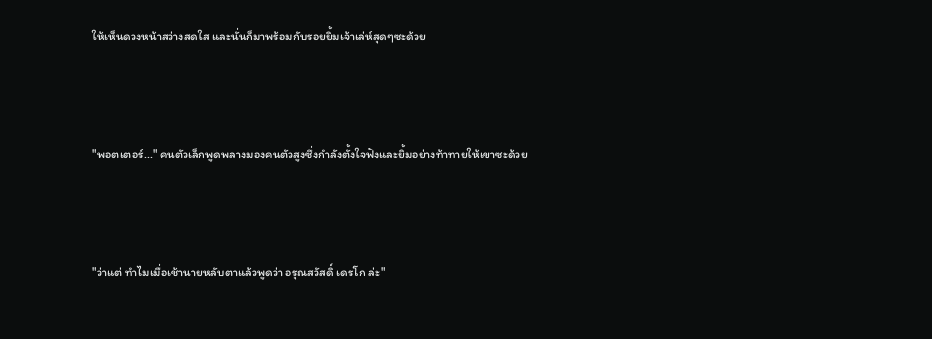ให้เห็นดวงหน้าสว่างสดใส และนั่นก็มาพร้อมกับรอยยิ้มเจ้าเล่ห์สุดๆซะด้วย



"พอตเตอร์..." คนตัวเล็กพูดพลางมองคนตัวสูงซึ่งกำลังตั้งใจฟังและยิ้มอย่างท้าทายให้เขาซะด้วย



"ว่าแต่ ทำไมเมื่อเช้านายหลับตาแล้วพูดว่า อรุณสวัสดิ์ เดรโก ล่ะ"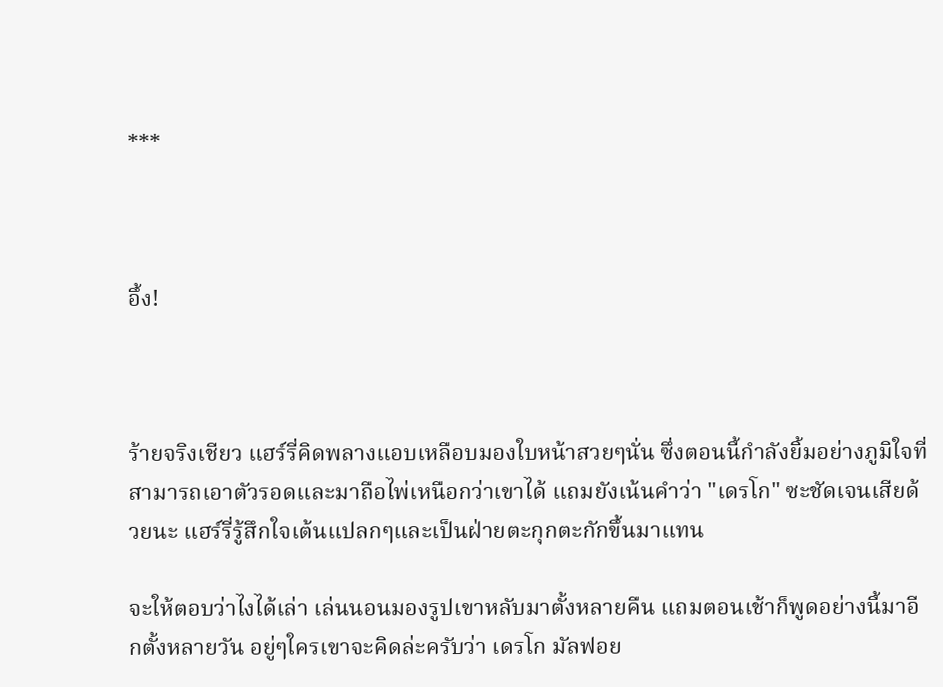***



อึ้ง!



ร้ายจริงเชียว แฮร์รี่คิดพลางแอบเหลือบมองใบหน้าสวยๆนั่น ซึ่งตอนนี้กำลังยิ้มอย่างภูมิใจที่สามารถเอาตัวรอดและมาถือไพ่เหนือกว่าเขาได้ แถมยังเน้นคำว่า "เดรโก" ซะชัดเจนเสียด้วยนะ แฮร์รี่รู้สึกใจเต้นแปลกๆและเป็นฝ่ายตะกุกตะกักขึ้นมาแทน

จะให้ตอบว่าไงได้เล่า เล่นนอนมองรูปเขาหลับมาตั้งหลายคืน แถมตอนเช้าก็พูดอย่างนี้มาอีกตั้งหลายวัน อยู่ๆใครเขาจะคิดล่ะครับว่า เดรโก มัลฟอย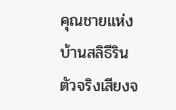คุณชายแห่งบ้านสลิธีรินตัวจริงเสียงจ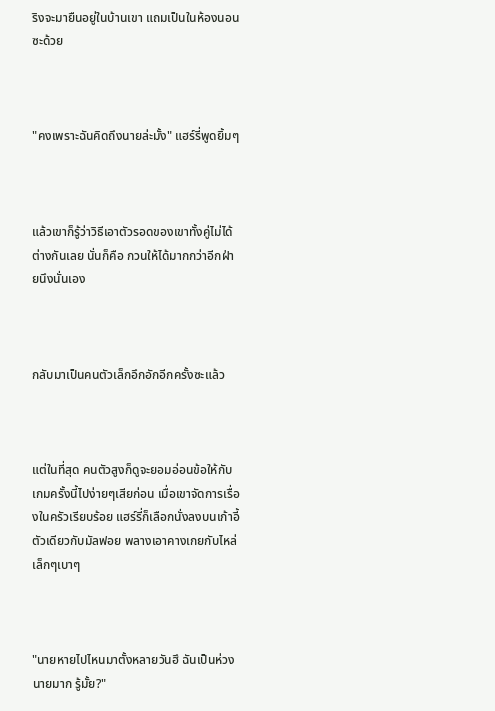ริงจะมายืนอยู่ในบ้านเขา แถมเป็นในห้องนอนซะด้วย



"คงเพราะฉันคิดถึงนายล่ะมั้ง" แฮร์รี่พูดยิ้มๆ



แล้วเขาก็รู้ว่าวิธีเอาตัวรอดของเขาทั้งคู่ไม่ได้ต่างกันเลย นั่นก็คือ กวนให้ได้มากกว่าอีกฝ่ายนึงนั่นเอง



กลับมาเป็นคนตัวเล็กอึกอักอีกครั้งซะแล้ว



แต่ในที่สุด คนตัวสูงก็ดูจะยอมอ่อนข้อให้กับเกมครั้งนี้ไปง่ายๆเสียก่อน เมื่อเขาจัดการเรื่องในครัวเรียบร้อย แฮร์รี่ก็เลือกนั่งลงบนเก้าอี้ตัวเดียวกับมัลฟอย พลางเอาคางเกยกับไหล่เล็กๆเบาๆ



"นายหายไปไหนมาตั้งหลายวันฮึ ฉันเป็นห่วงนายมาก รู้มั้ย?"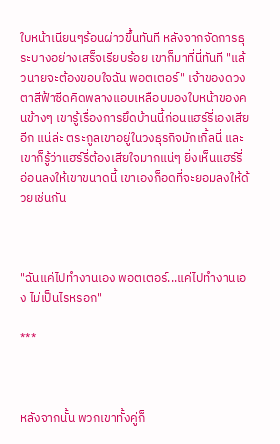ใบหน้าเนียนๆร้อนผ่าวขึ้นทันที หลังจากจัดการธุระบางอย่างเสร็จเรียบร้อย เขาก็มาที่นี่ทันที "แล้วนายจะต้องขอบใจฉัน พอตเตอร์" เจ้าของดวงตาสีฟ้าซีดคิดพลางแอบเหลือบมองใบหน้าของคนข้างๆ เขารู้เรื่องการยึดบ้านนี้ก่อนแฮร์รี่เองเสียอีก แน่ล่ะ ตระกูลเขาอยู่ในวงธุรกิจมักเกิ้ลนี่ และเขาก็รู้ว่าแฮร์รี่ต้องเสียใจมากแน่ๆ ยิ่งเห็นแฮร์รี่อ่อนลงให้เขาขนาดนี้ เขาเองก็อดที่จะยอมลงให้ด้วยเช่นกัน



"ฉันแค่ไปทำงานเอง พอตเตอร์...แค่ไปทำงานเอง ไม่เป็นไรหรอก"

***



หลังจากนั้น พวกเขาทั้งคู่ก็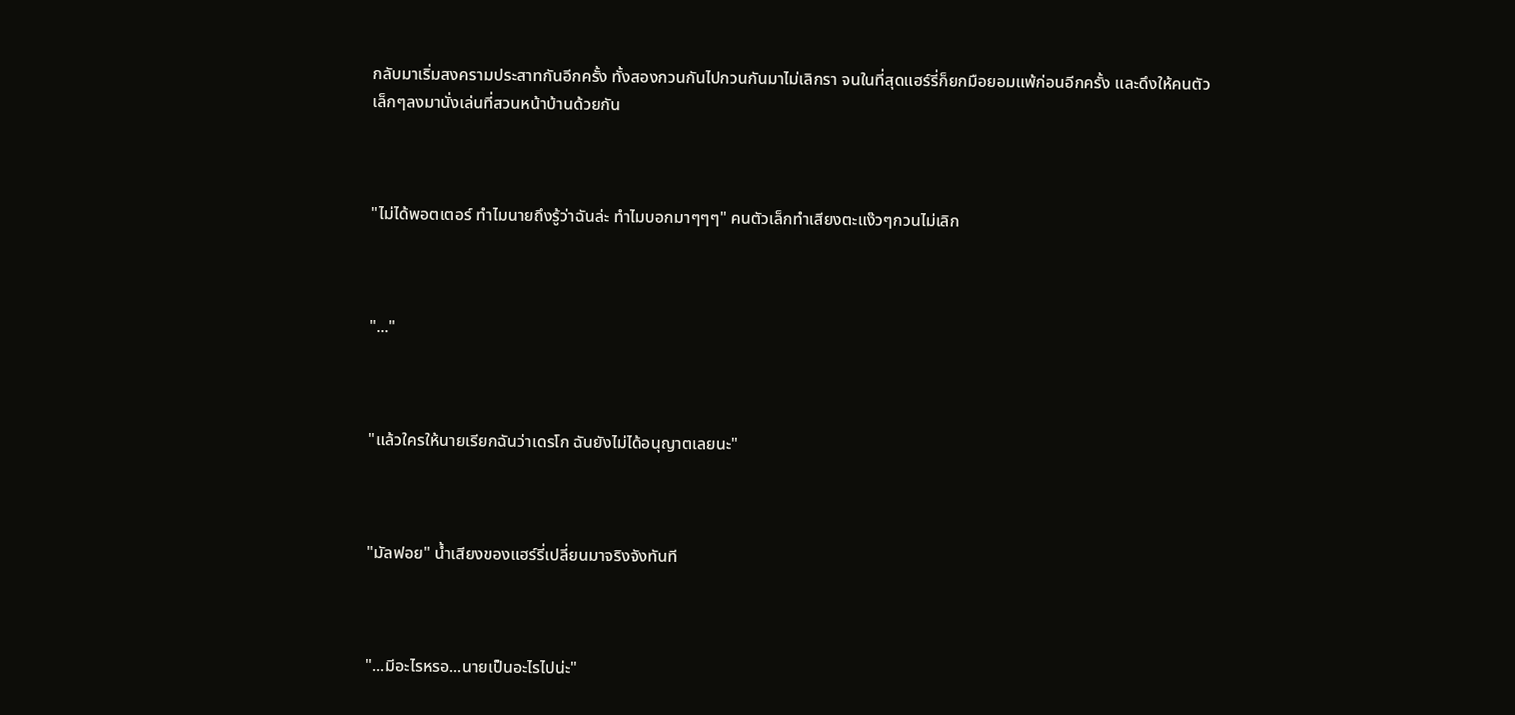กลับมาเริ่มสงครามประสาทกันอีกครั้ง ทั้งสองกวนกันไปกวนกันมาไม่เลิกรา จนในที่สุดแฮร์รี่ก็ยกมือยอมแพ้ก่อนอีกครั้ง และดึงให้คนตัวเล็กๆลงมานั่งเล่นที่สวนหน้าบ้านด้วยกัน



"ไม่ได้พอตเตอร์ ทำไมนายถึงรู้ว่าฉันล่ะ ทำไมบอกมาๆๆๆ" คนตัวเล็กทำเสียงตะแง๊วๆกวนไม่เลิก



"..."



"แล้วใครให้นายเรียกฉันว่าเดรโก ฉันยังไม่ได้อนุญาตเลยนะ"



"มัลฟอย" น้ำเสียงของแฮร์รี่เปลี่ยนมาจริงจังทันที



"...มีอะไรหรอ...นายเป็นอะไรไปน่ะ"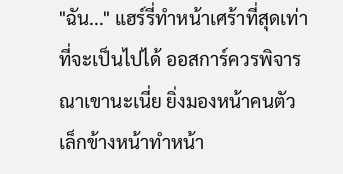"ฉัน..." แฮร์รี่ทำหน้าเศร้าที่สุดเท่าที่จะเป็นไปได้ ออสการ์ควรพิจารณาเขานะเนี่ย ยิ่งมองหน้าคนตัวเล็กข้างหน้าทำหน้า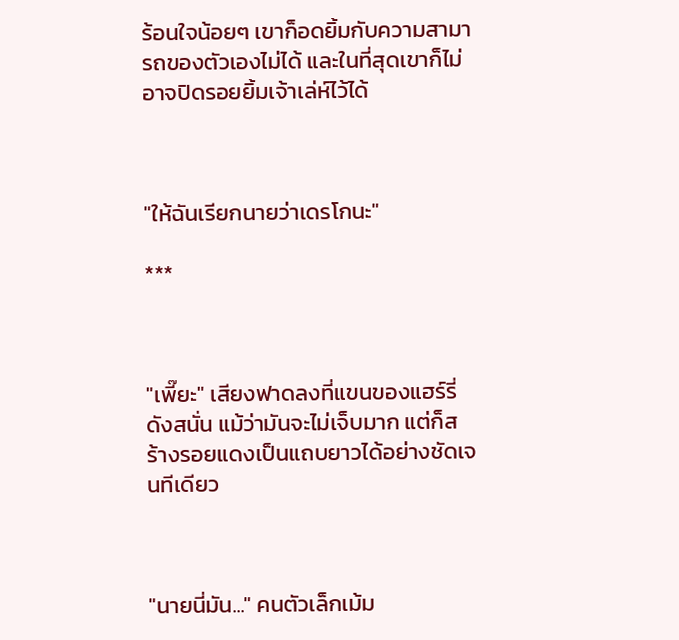ร้อนใจน้อยๆ เขาก็อดยิ้มกับความสามารถของตัวเองไม่ได้ และในที่สุดเขาก็ไม่อาจปิดรอยยิ้มเจ้าเล่ห์ไว้ได้



"ให้ฉันเรียกนายว่าเดรโกนะ"

***



"เพี๊ยะ" เสียงฟาดลงที่แขนของแฮร์รี่ดังสนั่น แม้ว่ามันจะไม่เจ็บมาก แต่ก็สร้างรอยแดงเป็นแถบยาวได้อย่างชัดเจนทีเดียว



"นายนี่มัน..." คนตัวเล็กเม้ม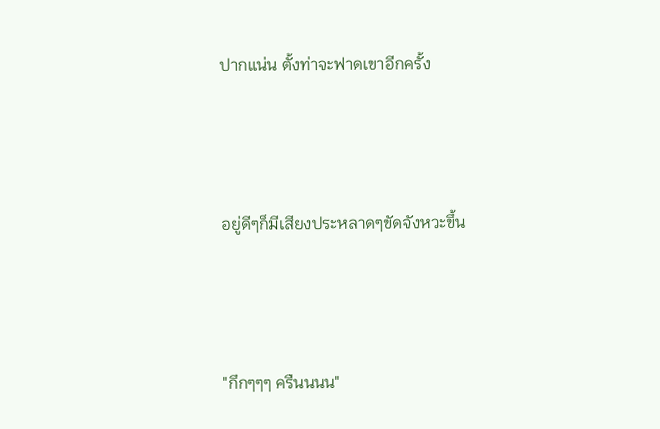ปากแน่น ตั้งท่าจะฟาดเขาอีกครั้ง



อยู่ดีๆก็มีเสียงประหลาดๆขัดจังหวะขึ้น



"กึกๆๆๆ ครืนนนน"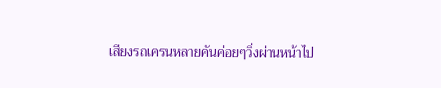เสียงรถเครนหลายคันค่อยๆวิ่งผ่านหน้าไป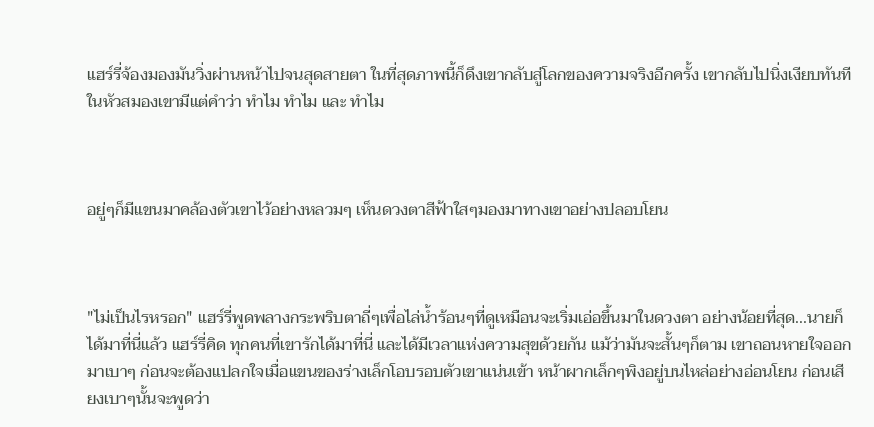แฮร์รี่จ้องมองมันวิ่งผ่านหน้าไปจนสุดสายตา ในที่สุดภาพนี้ก็ดึงเขากลับสู่โลกของความจริงอีกครั้ง เขากลับไปนิ่งเงียบทันที ในหัวสมองเขามีแต่คำว่า ทำไม ทำไม และ ทำไม



อยู่ๆก็มีแขนมาคล้องตัวเขาไว้อย่างหลวมๆ เห็นดวงตาสีฟ้าใสๆมองมาทางเขาอย่างปลอบโยน



"ไม่เป็นไรหรอก" แฮร์รี่พูดพลางกระพริบตาถี่ๆเพื่อไล่น้ำร้อนๆที่ดูเหมือนจะเริ่มเอ่อขึ้นมาในดวงตา อย่างน้อยที่สุด...นายก็ได้มาที่นี่แล้ว แฮร์รี่คิด ทุกคนที่เขารักได้มาที่นี่ และได้มีเวลาแห่งความสุขด้วยกัน แม้ว่ามันจะสั้นๆก็ตาม เขาถอนหายใจออกมาเบาๆ ก่อนจะต้องแปลกใจเมื่อแขนของร่างเล็กโอบรอบตัวเขาแน่นเข้า หน้าผากเล็กๆพิงอยู่บนไหล่อย่างอ่อนโยน ก่อนเสียงเบาๆนั้นจะพูดว่า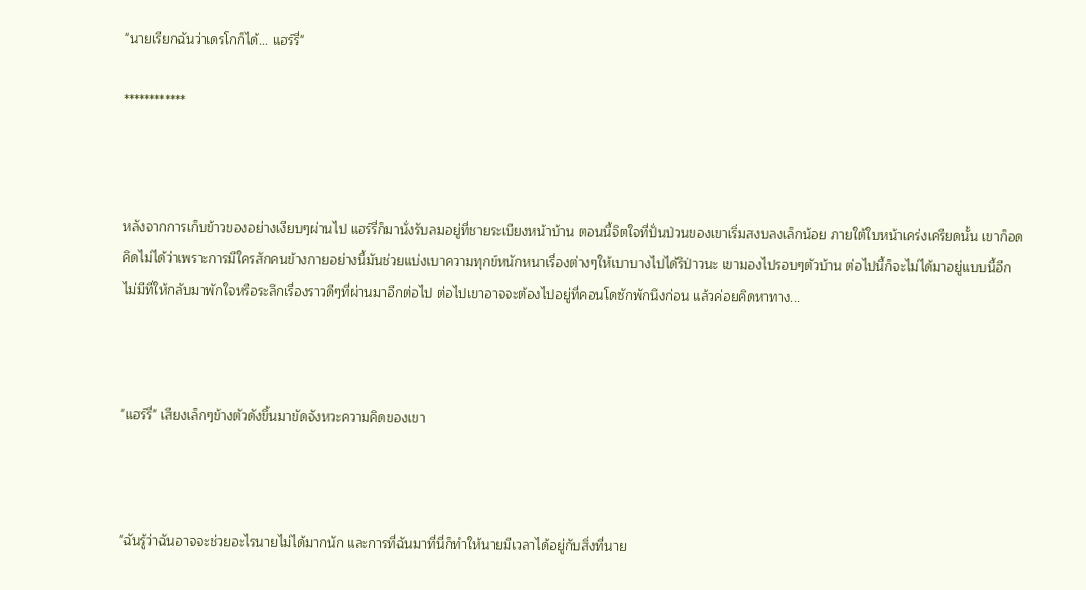"นายเรียกฉันว่าเดรโกก็ได้... แฮร์รี่"

************



หลังจากการเก็บข้าวของอย่างเงียบๆผ่านไป แฮร์รี่ก็มานั่งรับลมอยู่ที่ชายระเบียงหน้าบ้าน ตอนนี้จิตใจที่ปั่นป่วนของเขาเริ่มสงบลงเล็กน้อย ภายใต้ใบหน้าเคร่งเครียดนั้น เขาก็อดคิดไม่ได้ว่าเพราะการมีใครสักคนข้างกายอย่างนี้มันช่วยแบ่งเบาความทุกข์หนักหนาเรื่องต่างๆให้เบาบางไปได้รึป่าวนะ เขามองไปรอบๆตัวบ้าน ต่อไปนี้ก็จะไม่ได้มาอยู่แบบนี้อีก ไม่มีที่ให้กลับมาพักใจหรือระลึกเรื่องราวดีๆที่ผ่านมาอีกต่อไป ต่อไปเขาอาจจะต้องไปอยู่ที่คอนโดซักพักนึงก่อน แล้วค่อยคิดหาทาง...



"แฮร์รี่" เสียงเล็กๆข้างตัวดังขึ้นมาขัดจังหวะความคิดของเขา



"ฉันรู้ว่าฉันอาจจะช่วยอะไรนายไม่ได้มากนัก และการที่ฉันมาที่นี่ก็ทำให้นายมีเวลาได้อยู่กับสิ่งที่นาย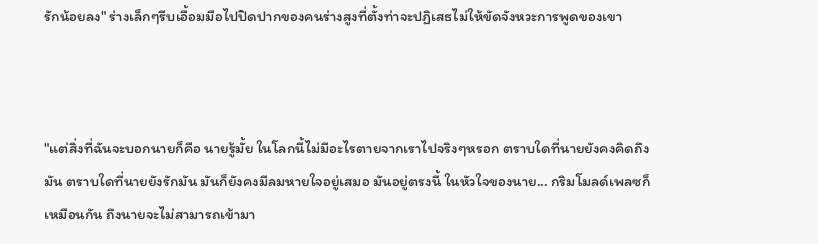รักน้อยลง" ร่างเล็กๆรีบเอื้อมมือไปปิดปากของคนร่างสูงที่ตั้งท่าจะปฏิเสธไม่ให้ขัดจังหวะการพูดของเขา



"แต่สิ่งที่ฉันจะบอกนายก็คือ นายรู้มั้ย ในโลกนี้ไม่มีอะไรตายจากเราไปจริงๆหรอก ตราบใดที่นายยังคงคิดถึงมัน ตราบใดที่นายยังรักมัน มันก็ยังคงมีลมหายใจอยู่เสมอ มันอยู่ตรงนี้ ในหัวใจของนาย... กริมโมลด์เพลซก็เหมือนกัน ถึงนายจะไม่สามารถเข้ามา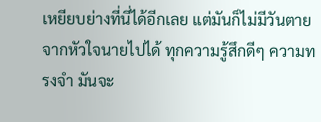เหยียบย่างที่นี่ได้อีกเลย แต่มันก็ไม่มีวันตายจากหัวใจนายไปได้ ทุกความรู้สึกดีๆ ความทรงจำ มันจะ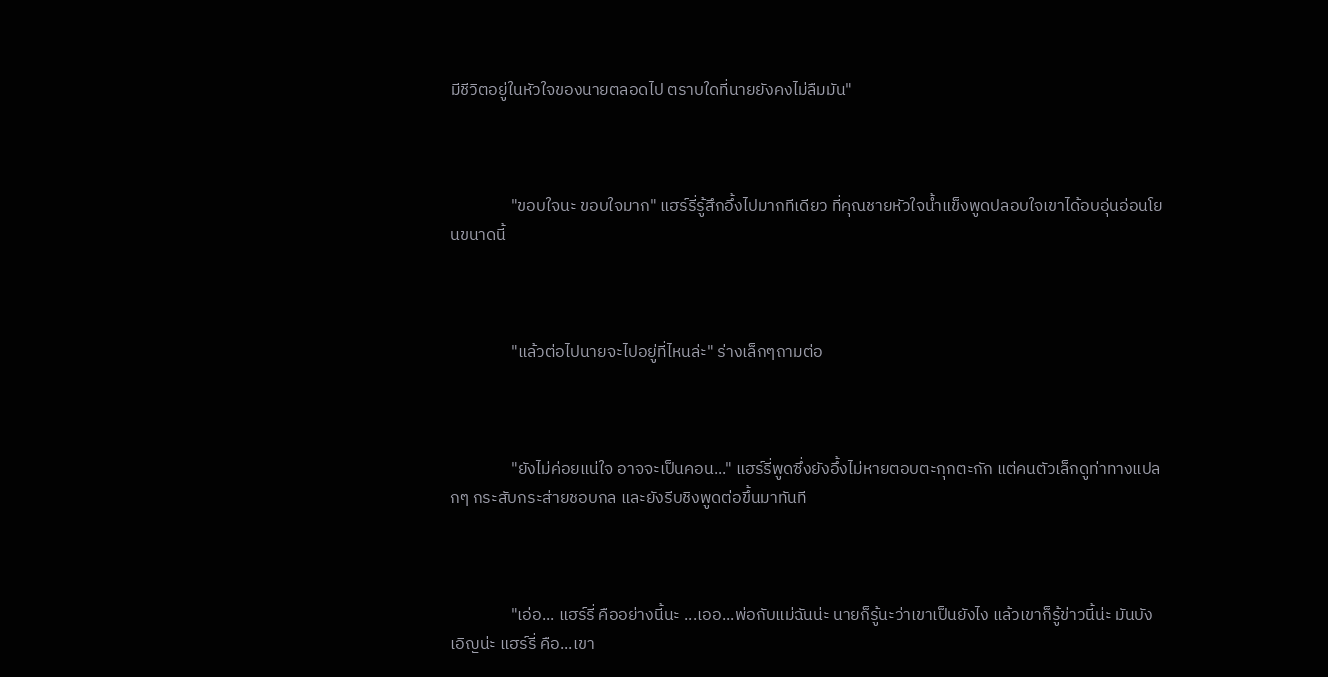มีชีวิตอยู่ในหัวใจของนายตลอดไป ตราบใดที่นายยังคงไม่ลืมมัน"



                "ขอบใจนะ ขอบใจมาก" แฮร์รี่รู้สึกอึ้งไปมากทีเดียว ที่คุณชายหัวใจน้ำแข็งพูดปลอบใจเขาได้อบอุ่นอ่อนโยนขนาดนี้



                "แล้วต่อไปนายจะไปอยู่ที่ไหนล่ะ" ร่างเล็กๆถามต่อ



                "ยังไม่ค่อยแน่ใจ อาจจะเป็นคอน..." แฮร์รี่พูดซึ่งยังอึ้งไม่หายตอบตะกุกตะกัก แต่คนตัวเล็กดูท่าทางแปลกๆ กระสับกระส่ายชอบกล และยังรีบชิงพูดต่อขึ้นมาทันที



                "เอ่อ... แฮร์รี่ คืออย่างนี้นะ ...เออ...พ่อกับแม่ฉันน่ะ นายก็รู้นะว่าเขาเป็นยังไง แล้วเขาก็รู้ข่าวนี้น่ะ มันบังเอิญน่ะ แฮร์รี่ คือ...เขา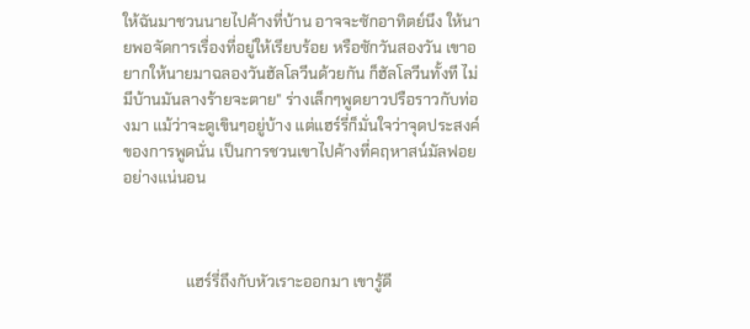ให้ฉันมาชวนนายไปค้างที่บ้าน อาจจะซักอาทิตย์นึง ให้นายพอจัดการเรื่องที่อยู่ให้เรียบร้อย หรือซักวันสองวัน เขาอยากให้นายมาฉลองวันฮัลโลวีนด้วยกัน ก็ฮัลโลวีนทั้งที ไม่มีบ้านมันลางร้ายจะตาย" ร่างเล็กๆพูดยาวปรือราวกับท่องมา แม้ว่าจะดูเขินๆอยู่บ้าง แต่แฮร์รี่ก็มั่นใจว่าจุดประสงค์ของการพูดนั่น เป็นการชวนเขาไปค้างที่คฤหาสน์มัลฟอยอย่างแน่นอน



                แฮร์รี่ถึงกับหัวเราะออกมา เขารู้ดี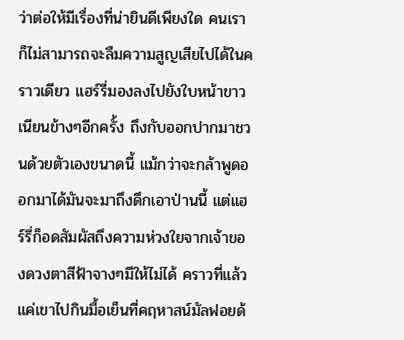ว่าต่อให้มีเรื่องที่น่ายินดีเพียงใด คนเราก็ไม่สามารถจะลืมความสูญเสียไปได้ในคราวเดียว แฮร์รี่มองลงไปยังใบหน้าขาวเนียนข้างๆอีกครั้ง ถึงกับออกปากมาชวนด้วยตัวเองขนาดนี้ แม้กว่าจะกล้าพูดออกมาได้มันจะมาถึงดึกเอาป่านนี้ แต่แฮร์รี่ก็อดสัมผัสถึงความห่วงใยจากเจ้าของดวงตาสีฟ้าจางๆมีให้ไม่ได้ คราวที่แล้วแค่เขาไปกินมื้อเย็นที่คฤหาสน์มัลฟอยด้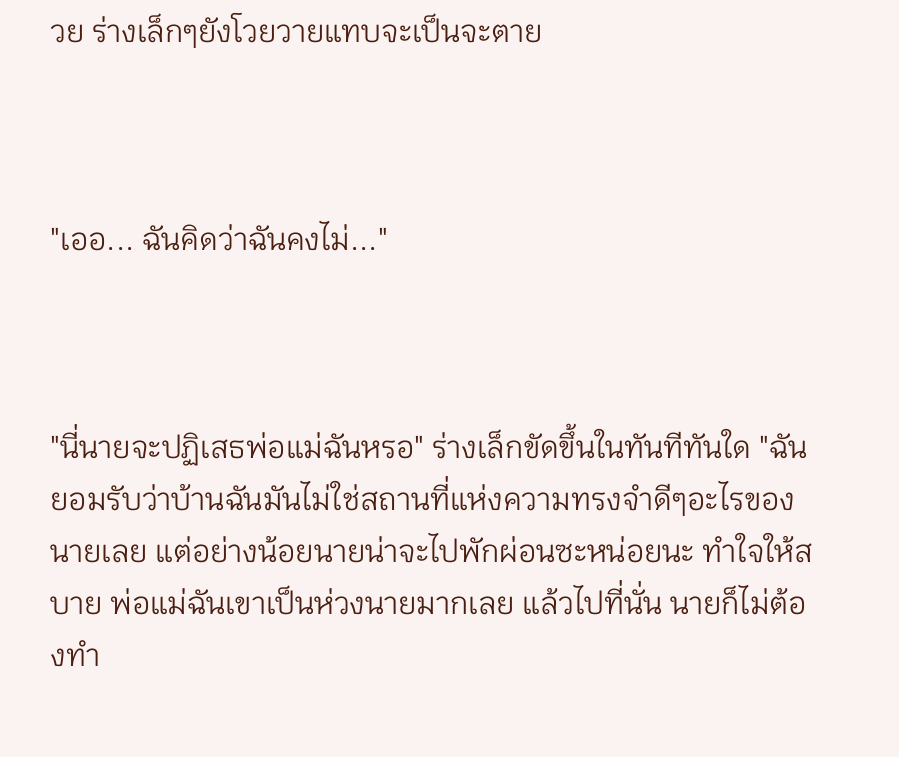วย ร่างเล็กๆยังโวยวายแทบจะเป็นจะตาย



"เออ... ฉันคิดว่าฉันคงไม่..."



"นี่นายจะปฏิเสธพ่อแม่ฉันหรอ" ร่างเล็กขัดขึ้นในทันทีทันใด "ฉันยอมรับว่าบ้านฉันมันไม่ใช่สถานที่แห่งความทรงจำดีๆอะไรของนายเลย แต่อย่างน้อยนายน่าจะไปพักผ่อนซะหน่อยนะ ทำใจให้สบาย พ่อแม่ฉันเขาเป็นห่วงนายมากเลย แล้วไปที่นั่น นายก็ไม่ต้องทำ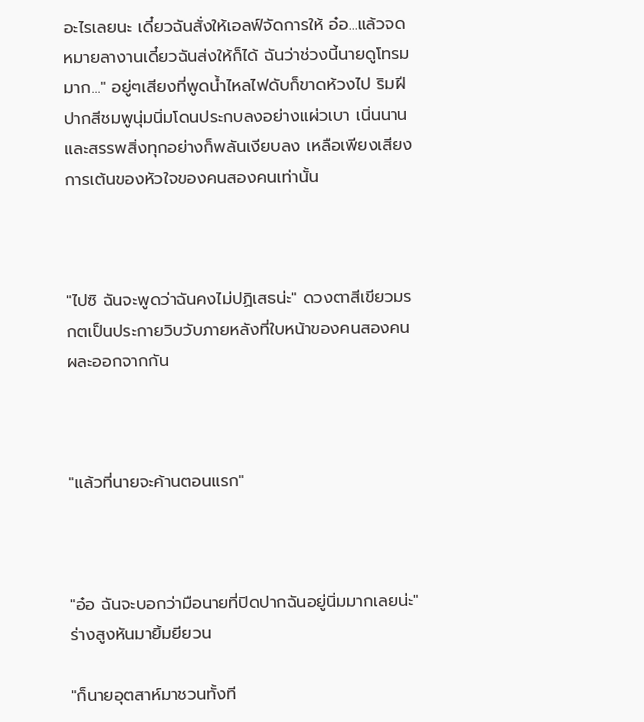อะไรเลยนะ เดี๋ยวฉันสั่งให้เอลฟ์จัดการให้ อ๋อ...แล้วจดหมายลางานเดี๋ยวฉันส่งให้ก็ได้ ฉันว่าช่วงนี้นายดูโทรมมาก..." อยู่ๆเสียงที่พูดน้ำไหลไฟดับก็ขาดห้วงไป ริมฝีปากสีชมพูนุ่มนิ่มโดนประกบลงอย่างแผ่วเบา เนิ่นนาน และสรรพสิ่งทุกอย่างก็พลันเงียบลง เหลือเพียงเสียงการเต้นของหัวใจของคนสองคนเท่านั้น



"ไปซิ ฉันจะพูดว่าฉันคงไม่ปฏิเสธน่ะ" ดวงตาสีเขียวมรกตเป็นประกายวิบวับภายหลังที่ใบหน้าของคนสองคนผละออกจากกัน



"แล้วที่นายจะค้านตอนแรก"



"อ๋อ ฉันจะบอกว่ามือนายที่ปิดปากฉันอยู่นิ่มมากเลยน่ะ" ร่างสูงหันมายิ้มยียวน

"ก็นายอุตสาห์มาชวนทั้งที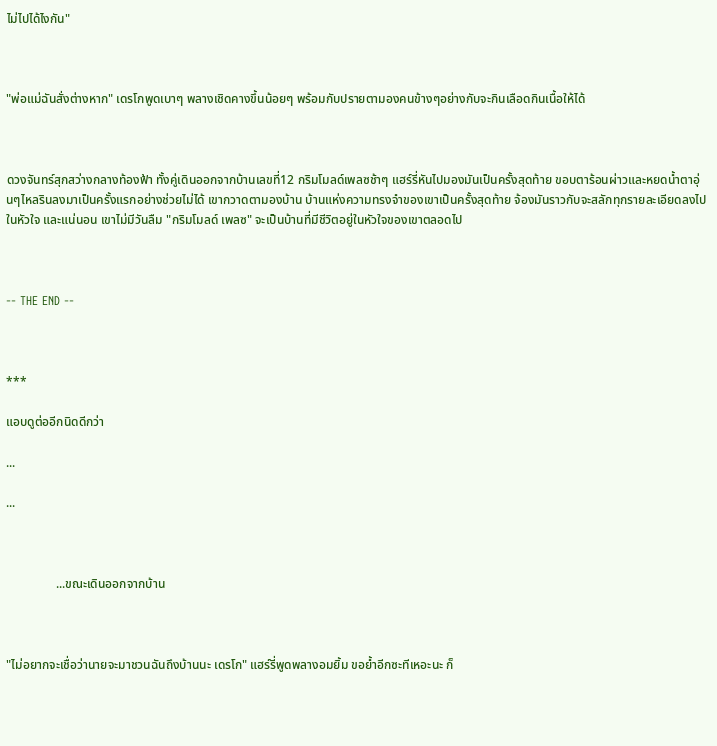ไม่ไปได้ไงกัน"



"พ่อแม่ฉันสั่งต่างหาก" เดรโกพูดเบาๆ พลางเชิดคางขึ้นน้อยๆ พร้อมกับปรายตามองคนข้างๆอย่างกับจะกินเลือดกินเนื้อให้ได้



ดวงจันทร์สุกสว่างกลางท้องฟ้า ทั้งคู่เดินออกจากบ้านเลขที่12 กริมโมลด์เพลซช้าๆ แฮร์รี่หันไปมองมันเป็นครั้งสุดท้าย ขอบตาร้อนผ่าวและหยดน้ำตาอุ่นๆไหลรินลงมาเป็นครั้งแรกอย่างช่วยไม่ได้ เขากวาดตามองบ้าน บ้านแห่งความทรงจำของเขาเป็นครั้งสุดท้าย จ้องมันราวกับจะสลักทุกรายละเอียดลงไปในหัวใจ และแน่นอน เขาไม่มีวันลืม "กริมโมลด์ เพลซ" จะเป็นบ้านที่มีชีวิตอยู่ในหัวใจของเขาตลอดไป



-- THE END --



***

แอบดูต่ออีกนิดดีกว่า

...

...



                ...ขณะเดินออกจากบ้าน



"ไม่อยากจะเชื่อว่านายจะมาชวนฉันถึงบ้านนะ เดรโก" แฮร์รี่พูดพลางอมยิ้ม ขอย้ำอีกซะทีเหอะนะ ก็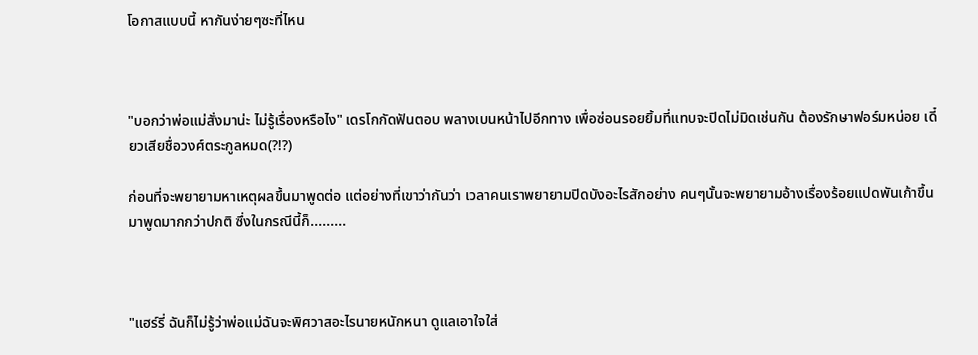โอกาสแบบนี้ หากันง่ายๆซะที่ไหน



"บอกว่าพ่อแม่สั่งมาน่ะ ไม่รู้เรื่องหรือไง" เดรโกกัดฟันตอบ พลางเบนหน้าไปอีกทาง เพื่อซ่อนรอยยิ้มที่แทบจะปิดไม่มิดเช่นกัน ต้องรักษาฟอร์มหน่อย เดี๋ยวเสียชื่อวงศ์ตระกูลหมด(?!?)

ก่อนที่จะพยายามหาเหตุผลขึ้นมาพูดต่อ แต่อย่างที่เขาว่ากันว่า เวลาคนเราพยายามปิดบังอะไรสักอย่าง คนๆนั้นจะพยายามอ้างเรื่องร้อยแปดพันเก้าขึ้นมาพูดมากกว่าปกติ ซึ่งในกรณีนี้ก็.........



"แฮร์รี่ ฉันก็ไม่รู้ว่าพ่อแม่ฉันจะพิศวาสอะไรนายหนักหนา ดูแลเอาใจใส่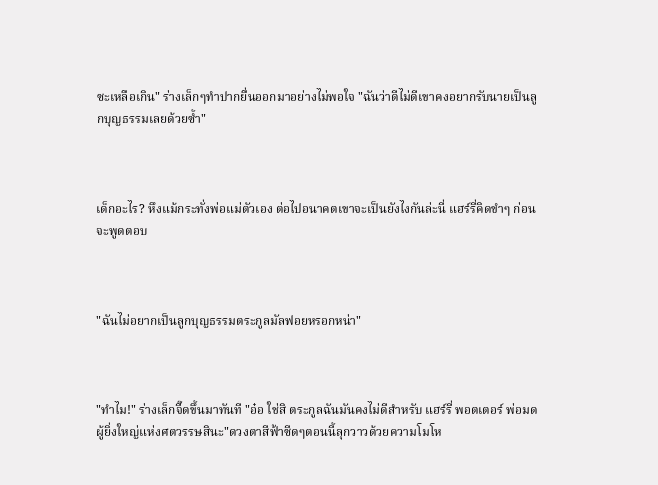ซะเหลือเกิน" ร่างเล็กๆทำปากยื่นออกมาอย่างไม่พอใจ "ฉันว่าดีไม่ดีเขาคงอยากรับนายเป็นลูกบุญธรรมเลยด้วยซ้ำ"



เด็กอะไร? หึงแม้กระทั่งพ่อแม่ตัวเอง ต่อไปอนาคตเขาจะเป็นยังไงกันล่ะนี่ แฮร์รี่คิดขำๆ ก่อนจะพูดตอบ



"ฉันไม่อยากเป็นลูกบุญธรรมตระกูลมัลฟอยหรอกหน่า"



"ทำไม!" ร่างเล็กจี๊ดขึ้นมาทันที "อ๋อ ใช่สิ ตระกูลฉันมันคงไม่ดีสำหรับ แฮร์รี่ พอตเตอร์ พ่อมดผู้ยิ่งใหญ่แห่งศตวรรษสินะ"ดวงตาสีฟ้าซีดๆตอนนี้ลุกวาวด้วยความโมโห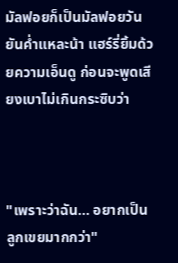มัลฟอยก็เป็นมัลฟอยวันยันค่ำแหละน้า แฮร์รี่ยิ้มด้วยความเอ็นดู ก่อนจะพูดเสียงเบาไม่เกินกระซิบว่า



"เพราะว่าฉัน... อยากเป็นลูกเขยมากกว่า"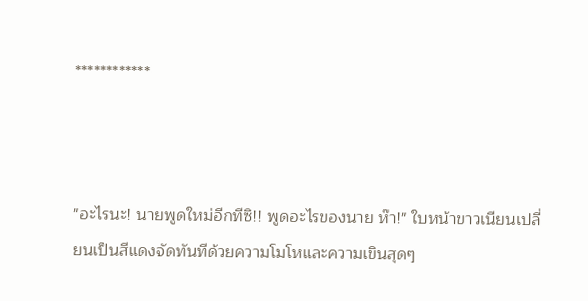************



"อะไรนะ! นายพูดใหม่อีกทีซิ!! พูดอะไรของนาย ห๊า!" ใบหน้าขาวเนียนเปลี่ยนเป็นสีแดงจัดทันทีด้วยความโมโหและความเขินสุดๆ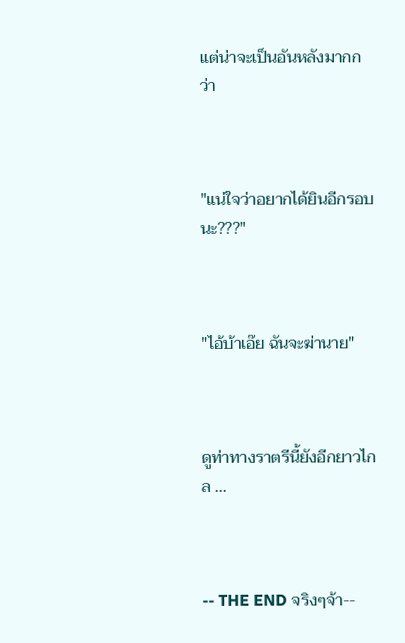แต่น่าจะเป็นอันหลังมากกว่า



"แน่ใจว่าอยากได้ยินอีกรอบนะ???"



"ไอ้บ้าเอ๊ย ฉันจะฆ่านาย"



ดูท่าทางราตรีนี้ยังอีกยาวไกล ...



-- THE END จริงๆจ้า--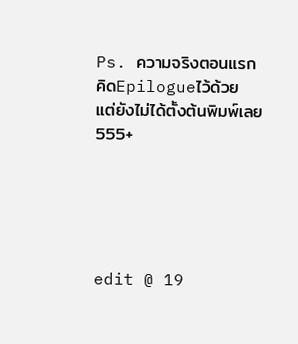Ps. ความจริงตอนแรกคิดEpilogueไว้ด้วย แต่ยังไม่ได้ตั้งต้นพิมพ์เลย 555+





edit @ 19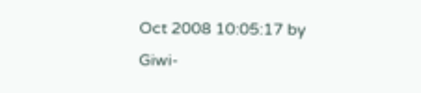Oct 2008 10:05:17 by Giwi-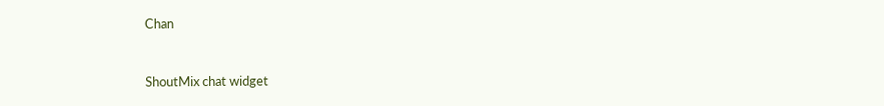Chan


ShoutMix chat widget